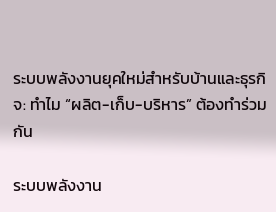ระบบพลังงานยุคใหม่สำหรับบ้านและธุรกิจ: ทำไม “ผลิต-เก็บ-บริหาร” ต้องทำร่วมกัน

ระบบพลังงาน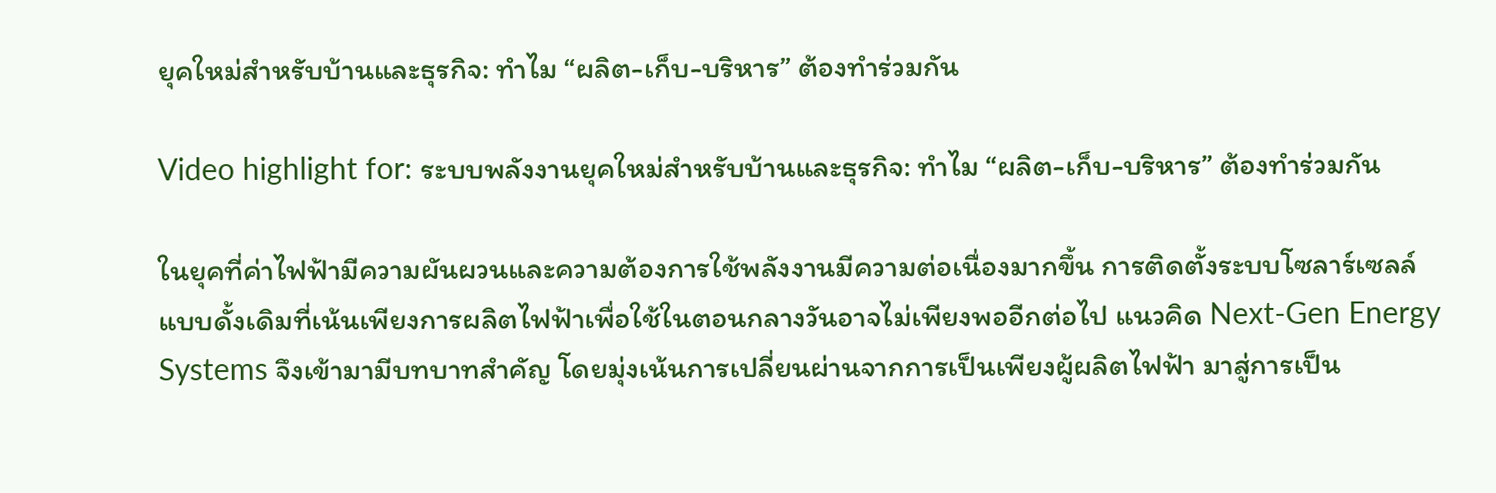ยุคใหม่สำหรับบ้านและธุรกิจ: ทำไม “ผลิต-เก็บ-บริหาร” ต้องทำร่วมกัน

Video highlight for: ระบบพลังงานยุคใหม่สำหรับบ้านและธุรกิจ: ทำไม “ผลิต-เก็บ-บริหาร” ต้องทำร่วมกัน

ในยุคที่ค่าไฟฟ้ามีความผันผวนและความต้องการใช้พลังงานมีความต่อเนื่องมากขึ้น การติดตั้งระบบโซลาร์เซลล์แบบดั้งเดิมที่เน้นเพียงการผลิตไฟฟ้าเพื่อใช้ในตอนกลางวันอาจไม่เพียงพออีกต่อไป แนวคิด Next-Gen Energy Systems จึงเข้ามามีบทบาทสำคัญ โดยมุ่งเน้นการเปลี่ยนผ่านจากการเป็นเพียงผู้ผลิตไฟฟ้า มาสู่การเป็น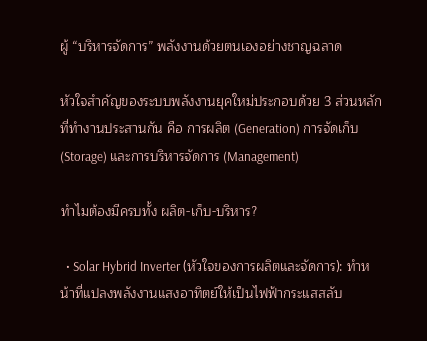ผู้ “บริหารจัดการ” พลังงานด้วยตนเองอย่างชาญฉลาด

หัวใจสำคัญของระบบพลังงานยุคใหม่ประกอบด้วย 3 ส่วนหลักที่ทำงานประสานกัน คือ การผลิต (Generation) การจัดเก็บ (Storage) และการบริหารจัดการ (Management)

ทำไมต้องมีครบทั้ง ผลิต-เก็บ-บริหาร?

  • Solar Hybrid Inverter (หัวใจของการผลิตและจัดการ): ทำหน้าที่แปลงพลังงานแสงอาทิตย์ให้เป็นไฟฟ้ากระแสสลับ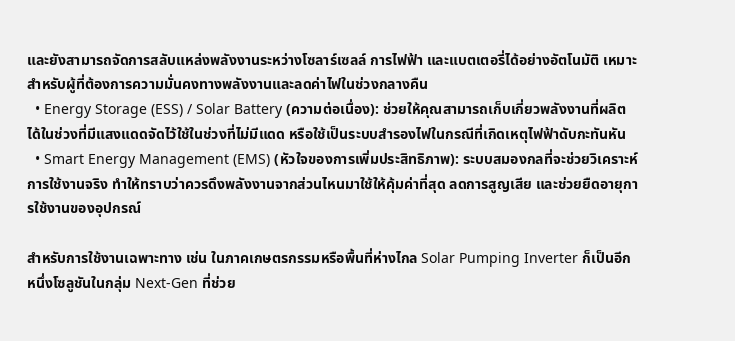และยังสามารถจัดการสลับแหล่งพลังงานระหว่างโซลาร์เซลล์ การไฟฟ้า และแบตเตอรี่ได้อย่างอัตโนมัติ เหมาะสำหรับผู้ที่ต้องการความมั่นคงทางพลังงานและลดค่าไฟในช่วงกลางคืน
  • Energy Storage (ESS) / Solar Battery (ความต่อเนื่อง): ช่วยให้คุณสามารถเก็บเกี่ยวพลังงานที่ผลิตได้ในช่วงที่มีแสงแดดจัดไว้ใช้ในช่วงที่ไม่มีแดด หรือใช้เป็นระบบสำรองไฟในกรณีที่เกิดเหตุไฟฟ้าดับกะทันหัน
  • Smart Energy Management (EMS) (หัวใจของการเพิ่มประสิทธิภาพ): ระบบสมองกลที่จะช่วยวิเคราะห์การใช้งานจริง ทำให้ทราบว่าควรดึงพลังงานจากส่วนไหนมาใช้ให้คุ้มค่าที่สุด ลดการสูญเสีย และช่วยยืดอายุการใช้งานของอุปกรณ์

สำหรับการใช้งานเฉพาะทาง เช่น ในภาคเกษตรกรรมหรือพื้นที่ห่างไกล Solar Pumping Inverter ก็เป็นอีกหนึ่งโซลูชันในกลุ่ม Next-Gen ที่ช่วย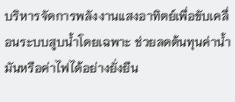บริหารจัดการพลังงานแสงอาทิตย์เพื่อขับเคลื่อนระบบสูบน้ำโดยเฉพาะ ช่วยลดต้นทุนค่าน้ำมันหรือค่าไฟได้อย่างยั่งยืน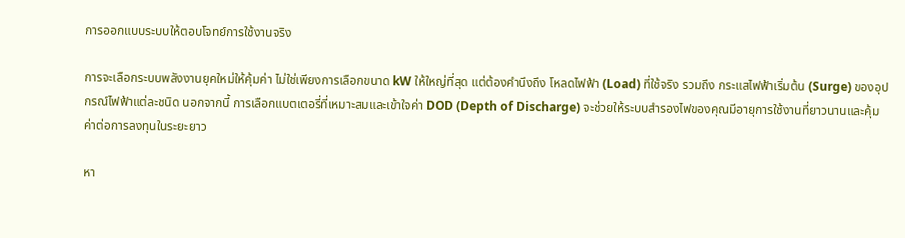การออกแบบระบบให้ตอบโจทย์การใช้งานจริง

การจะเลือกระบบพลังงานยุคใหม่ให้คุ้มค่า ไม่ใช่เพียงการเลือกขนาด kW ให้ใหญ่ที่สุด แต่ต้องคำนึงถึง โหลดไฟฟ้า (Load) ที่ใช้จริง รวมถึง กระแสไฟฟ้าเริ่มต้น (Surge) ของอุปกรณ์ไฟฟ้าแต่ละชนิด นอกจากนี้ การเลือกแบตเตอรี่ที่เหมาะสมและเข้าใจค่า DOD (Depth of Discharge) จะช่วยให้ระบบสำรองไฟของคุณมีอายุการใช้งานที่ยาวนานและคุ้มค่าต่อการลงทุนในระยะยาว

หา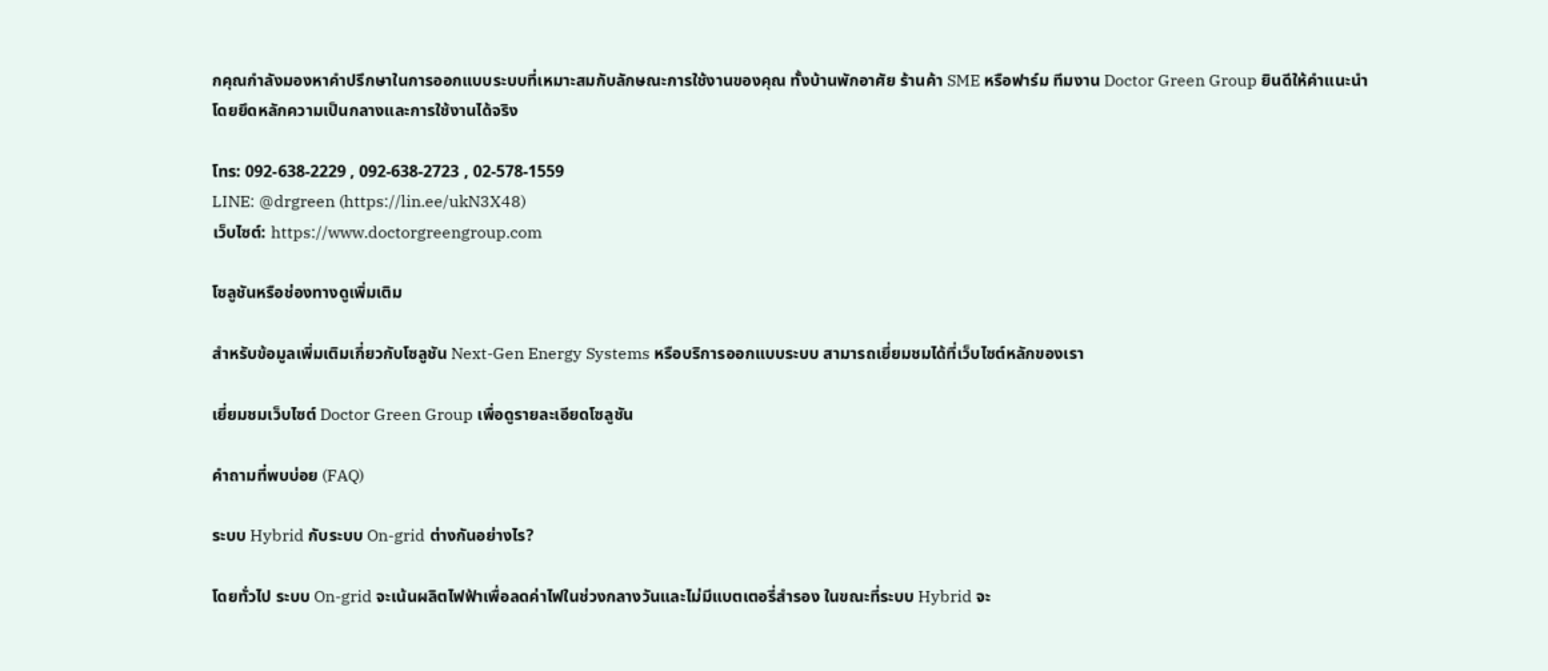กคุณกำลังมองหาคำปรึกษาในการออกแบบระบบที่เหมาะสมกับลักษณะการใช้งานของคุณ ทั้งบ้านพักอาศัย ร้านค้า SME หรือฟาร์ม ทีมงาน Doctor Green Group ยินดีให้คำแนะนำโดยยึดหลักความเป็นกลางและการใช้งานได้จริง

โทร: 092-638-2229 , 092-638-2723 , 02-578-1559
LINE: @drgreen (https://lin.ee/ukN3X48)
เว็บไซต์: https://www.doctorgreengroup.com

โซลูชันหรือช่องทางดูเพิ่มเติม

สำหรับข้อมูลเพิ่มเติมเกี่ยวกับโซลูชัน Next-Gen Energy Systems หรือบริการออกแบบระบบ สามารถเยี่ยมชมได้ที่เว็บไซต์หลักของเรา

เยี่ยมชมเว็บไซต์ Doctor Green Group เพื่อดูรายละเอียดโซลูชัน

คำถามที่พบบ่อย (FAQ)

ระบบ Hybrid กับระบบ On-grid ต่างกันอย่างไร?

โดยทั่วไป ระบบ On-grid จะเน้นผลิตไฟฟ้าเพื่อลดค่าไฟในช่วงกลางวันและไม่มีแบตเตอรี่สำรอง ในขณะที่ระบบ Hybrid จะ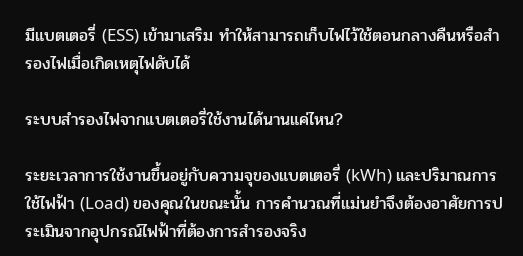มีแบตเตอรี่ (ESS) เข้ามาเสริม ทำให้สามารถเก็บไฟไว้ใช้ตอนกลางคืนหรือสำรองไฟเมื่อเกิดเหตุไฟดับได้

ระบบสำรองไฟจากแบตเตอรี่ใช้งานได้นานแค่ไหน?

ระยะเวลาการใช้งานขึ้นอยู่กับความจุของแบตเตอรี่ (kWh) และปริมาณการใช้ไฟฟ้า (Load) ของคุณในขณะนั้น การคำนวณที่แม่นยำจึงต้องอาศัยการประเมินจากอุปกรณ์ไฟฟ้าที่ต้องการสำรองจริง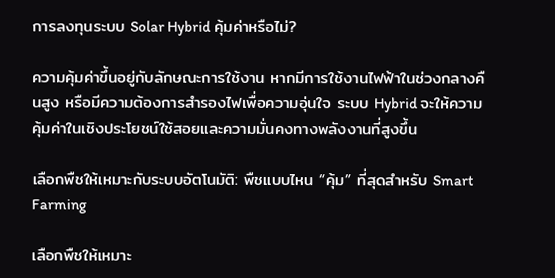การลงทุนระบบ Solar Hybrid คุ้มค่าหรือไม่?

ความคุ้มค่าขึ้นอยู่กับลักษณะการใช้งาน หากมีการใช้งานไฟฟ้าในช่วงกลางคืนสูง หรือมีความต้องการสำรองไฟเพื่อความอุ่นใจ ระบบ Hybrid จะให้ความคุ้มค่าในเชิงประโยชน์ใช้สอยและความมั่นคงทางพลังงานที่สูงขึ้น

เลือกพืชให้เหมาะกับระบบอัตโนมัติ: พืชแบบไหน “คุ้ม” ที่สุดสำหรับ Smart Farming

เลือกพืชให้เหมาะ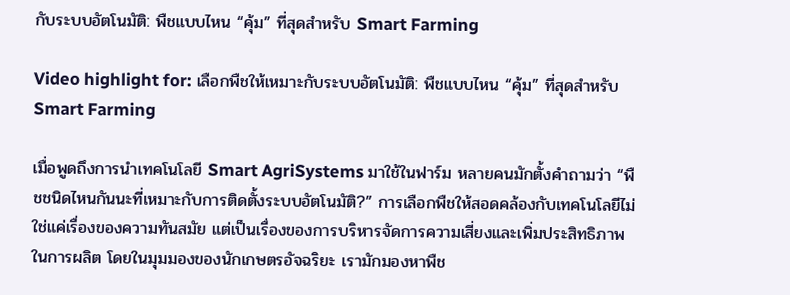กับระบบอัตโนมัติ: พืชแบบไหน “คุ้ม” ที่สุดสำหรับ Smart Farming

Video highlight for: เลือกพืชให้เหมาะกับระบบอัตโนมัติ: พืชแบบไหน “คุ้ม” ที่สุดสำหรับ Smart Farming

เมื่อพูดถึงการนำเทคโนโลยี Smart AgriSystems มาใช้ในฟาร์ม หลายคนมักตั้งคำถามว่า “พืชชนิดไหนกันนะที่เหมาะกับการติดตั้งระบบอัตโนมัติ?” การเลือกพืชให้สอดคล้องกับเทคโนโลยีไม่ใช่แค่เรื่องของความทันสมัย แต่เป็นเรื่องของการบริหารจัดการความเสี่ยงและเพิ่มประสิทธิภาพในการผลิต โดยในมุมมองของนักเกษตรอัจฉริยะ เรามักมองหาพืช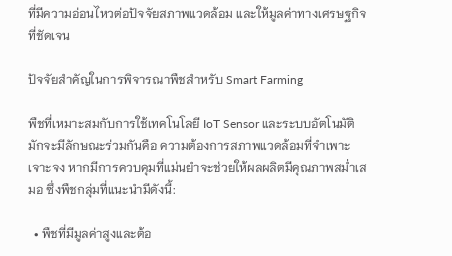ที่มีความอ่อนไหวต่อปัจจัยสภาพแวดล้อม และให้มูลค่าทางเศรษฐกิจที่ชัดเจน

ปัจจัยสำคัญในการพิจารณาพืชสำหรับ Smart Farming

พืชที่เหมาะสมกับการใช้เทคโนโลยี IoT Sensor และระบบอัตโนมัติ มักจะมีลักษณะร่วมกันคือ ความต้องการสภาพแวดล้อมที่จำเพาะเจาะจง หากมีการควบคุมที่แม่นยำจะช่วยให้ผลผลิตมีคุณภาพสม่ำเสมอ ซึ่งพืชกลุ่มที่แนะนำมีดังนี้:

  • พืชที่มีมูลค่าสูงและต้อ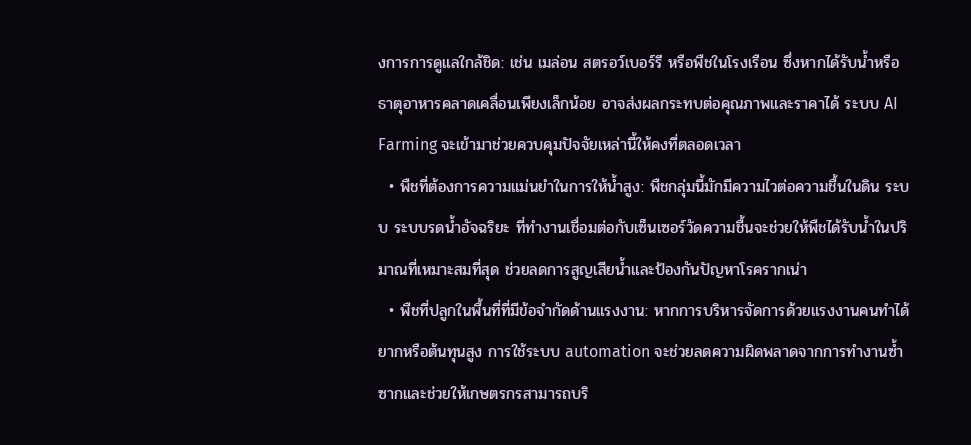งการการดูแลใกล้ชิด: เช่น เมล่อน สตรอว์เบอร์รี หรือพืชในโรงเรือน ซึ่งหากได้รับน้ำหรือธาตุอาหารคลาดเคลื่อนเพียงเล็กน้อย อาจส่งผลกระทบต่อคุณภาพและราคาได้ ระบบ AI Farming จะเข้ามาช่วยควบคุมปัจจัยเหล่านี้ให้คงที่ตลอดเวลา
  • พืชที่ต้องการความแม่นยำในการให้น้ำสูง: พืชกลุ่มนี้มักมีความไวต่อความชื้นในดิน ระบบ ระบบรดน้ำอัจฉริยะ ที่ทำงานเชื่อมต่อกับเซ็นเซอร์วัดความชื้นจะช่วยให้พืชได้รับน้ำในปริมาณที่เหมาะสมที่สุด ช่วยลดการสูญเสียน้ำและป้องกันปัญหาโรครากเน่า
  • พืชที่ปลูกในพื้นที่ที่มีข้อจำกัดด้านแรงงาน: หากการบริหารจัดการด้วยแรงงานคนทำได้ยากหรือต้นทุนสูง การใช้ระบบ automation จะช่วยลดความผิดพลาดจากการทำงานซ้ำซากและช่วยให้เกษตรกรสามารถบริ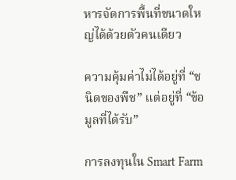หารจัดการพื้นที่ขนาดใหญ่ได้ด้วยตัวคนเดียว

ความคุ้มค่าไม่ได้อยู่ที่ “ชนิดของพืช” แต่อยู่ที่ “ข้อมูลที่ได้รับ”

การลงทุนใน Smart Farm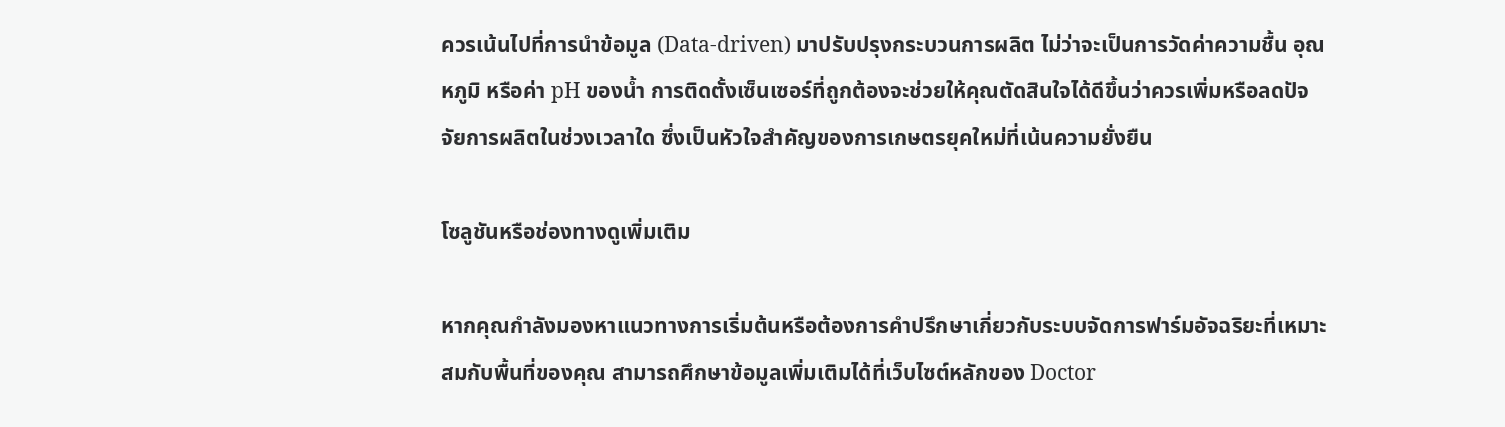ควรเน้นไปที่การนำข้อมูล (Data-driven) มาปรับปรุงกระบวนการผลิต ไม่ว่าจะเป็นการวัดค่าความชื้น อุณหภูมิ หรือค่า pH ของน้ำ การติดตั้งเซ็นเซอร์ที่ถูกต้องจะช่วยให้คุณตัดสินใจได้ดีขึ้นว่าควรเพิ่มหรือลดปัจจัยการผลิตในช่วงเวลาใด ซึ่งเป็นหัวใจสำคัญของการเกษตรยุคใหม่ที่เน้นความยั่งยืน

โซลูชันหรือช่องทางดูเพิ่มเติม

หากคุณกำลังมองหาแนวทางการเริ่มต้นหรือต้องการคำปรึกษาเกี่ยวกับระบบจัดการฟาร์มอัจฉริยะที่เหมาะสมกับพื้นที่ของคุณ สามารถศึกษาข้อมูลเพิ่มเติมได้ที่เว็บไซต์หลักของ Doctor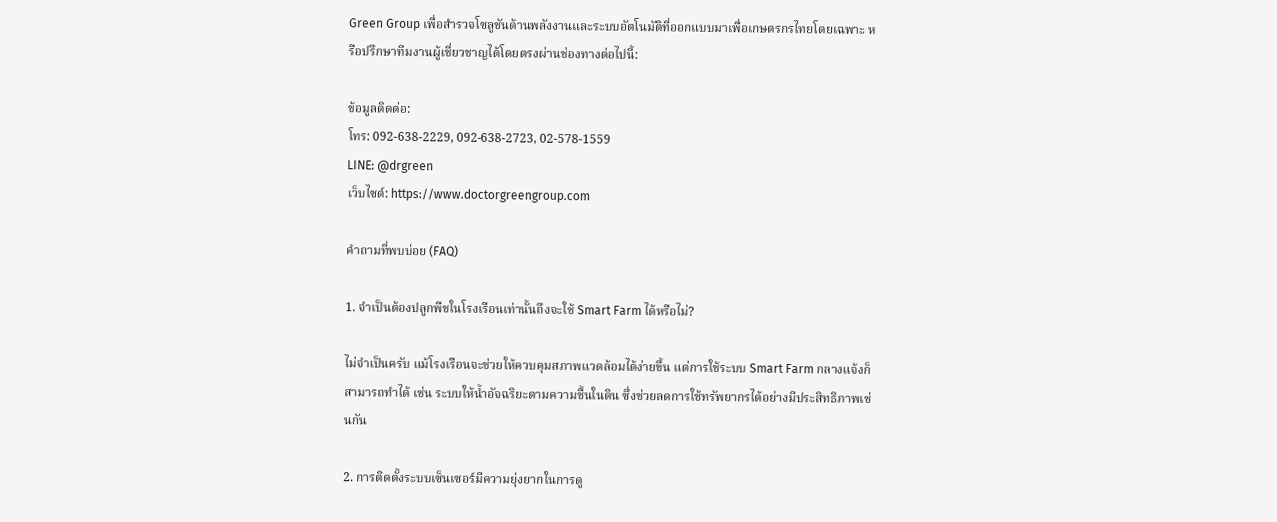Green Group เพื่อสำรวจโซลูชันด้านพลังงานและระบบอัตโนมัติที่ออกแบบมาเพื่อเกษตรกรไทยโดยเฉพาะ หรือปรึกษาทีมงานผู้เชี่ยวชาญได้โดยตรงผ่านช่องทางต่อไปนี้:

ข้อมูลติดต่อ:
โทร: 092-638-2229, 092-638-2723, 02-578-1559
LINE: @drgreen
เว็บไซต์: https://www.doctorgreengroup.com

คำถามที่พบบ่อย (FAQ)

1. จำเป็นต้องปลูกพืชในโรงเรือนเท่านั้นถึงจะใช้ Smart Farm ได้หรือไม่?

ไม่จำเป็นครับ แม้โรงเรือนจะช่วยให้ควบคุมสภาพแวดล้อมได้ง่ายขึ้น แต่การใช้ระบบ Smart Farm กลางแจ้งก็สามารถทำได้ เช่น ระบบให้น้ำอัจฉริยะตามความชื้นในดิน ซึ่งช่วยลดการใช้ทรัพยากรได้อย่างมีประสิทธิภาพเช่นกัน

2. การติดตั้งระบบเซ็นเซอร์มีความยุ่งยากในการดู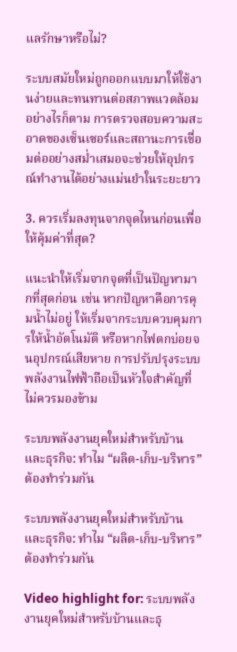แลรักษาหรือไม่?

ระบบสมัยใหม่ถูกออกแบบมาให้ใช้งานง่ายและทนทานต่อสภาพแวดล้อม อย่างไรก็ตาม การตรวจสอบความสะอาดของเซ็นเซอร์และสถานะการเชื่อมต่ออย่างสม่ำเสมอจะช่วยให้อุปกรณ์ทำงานได้อย่างแม่นยำในระยะยาว

3. ควรเริ่มลงทุนจากจุดไหนก่อนเพื่อให้คุ้มค่าที่สุด?

แนะนำให้เริ่มจากจุดที่เป็นปัญหามากที่สุดก่อน เช่น หากปัญหาคือการคุมน้ำไม่อยู่ ให้เริ่มจากระบบควบคุมการให้น้ำอัตโนมัติ หรือหากไฟตกบ่อยจนอุปกรณ์เสียหาย การปรับปรุงระบบพลังงานไฟฟ้าถือเป็นหัวใจสำคัญที่ไม่ควรมองข้าม

ระบบพลังงานยุคใหม่สำหรับบ้านและธุรกิจ: ทำไม “ผลิต-เก็บ-บริหาร” ต้องทำร่วมกัน

ระบบพลังงานยุคใหม่สำหรับบ้านและธุรกิจ: ทำไม “ผลิต-เก็บ-บริหาร” ต้องทำร่วมกัน

Video highlight for: ระบบพลังงานยุคใหม่สำหรับบ้านและธุ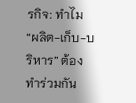รกิจ: ทำไม “ผลิต-เก็บ-บริหาร” ต้องทำร่วมกัน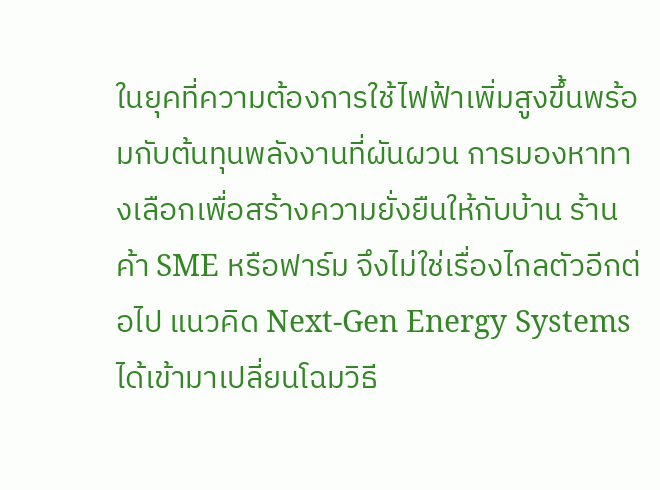ในยุคที่ความต้องการใช้ไฟฟ้าเพิ่มสูงขึ้นพร้อมกับต้นทุนพลังงานที่ผันผวน การมองหาทางเลือกเพื่อสร้างความยั่งยืนให้กับบ้าน ร้านค้า SME หรือฟาร์ม จึงไม่ใช่เรื่องไกลตัวอีกต่อไป แนวคิด Next-Gen Energy Systems ได้เข้ามาเปลี่ยนโฉมวิธี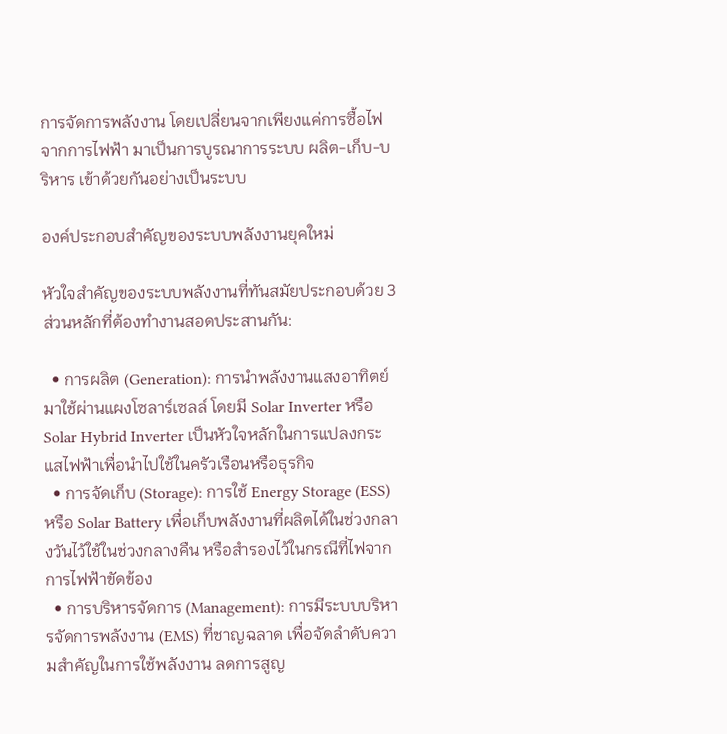การจัดการพลังงาน โดยเปลี่ยนจากเพียงแค่การซื้อไฟจากการไฟฟ้า มาเป็นการบูรณาการระบบ ผลิต-เก็บ-บริหาร เข้าด้วยกันอย่างเป็นระบบ

องค์ประกอบสำคัญของระบบพลังงานยุคใหม่

หัวใจสำคัญของระบบพลังงานที่ทันสมัยประกอบด้วย 3 ส่วนหลักที่ต้องทำงานสอดประสานกัน:

  • การผลิต (Generation): การนำพลังงานแสงอาทิตย์มาใช้ผ่านแผงโซลาร์เซลล์ โดยมี Solar Inverter หรือ Solar Hybrid Inverter เป็นหัวใจหลักในการแปลงกระแสไฟฟ้าเพื่อนำไปใช้ในครัวเรือนหรือธุรกิจ
  • การจัดเก็บ (Storage): การใช้ Energy Storage (ESS) หรือ Solar Battery เพื่อเก็บพลังงานที่ผลิตได้ในช่วงกลางวันไว้ใช้ในช่วงกลางคืน หรือสำรองไว้ในกรณีที่ไฟจากการไฟฟ้าขัดข้อง
  • การบริหารจัดการ (Management): การมีระบบบริหารจัดการพลังงาน (EMS) ที่ชาญฉลาด เพื่อจัดลำดับความสำคัญในการใช้พลังงาน ลดการสูญ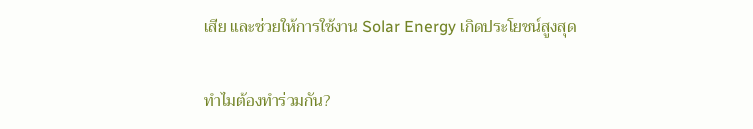เสีย และช่วยให้การใช้งาน Solar Energy เกิดประโยชน์สูงสุด

ทำไมต้องทำร่วมกัน?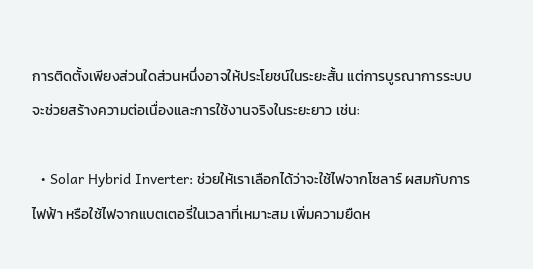การติดตั้งเพียงส่วนใดส่วนหนึ่งอาจให้ประโยชน์ในระยะสั้น แต่การบูรณาการระบบจะช่วยสร้างความต่อเนื่องและการใช้งานจริงในระยะยาว เช่น:

  • Solar Hybrid Inverter: ช่วยให้เราเลือกได้ว่าจะใช้ไฟจากโซลาร์ ผสมกับการไฟฟ้า หรือใช้ไฟจากแบตเตอรี่ในเวลาที่เหมาะสม เพิ่มความยืดห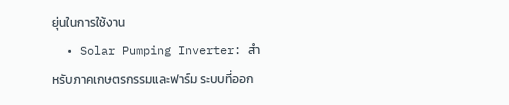ยุ่นในการใช้งาน
  • Solar Pumping Inverter: สำหรับภาคเกษตรกรรมและฟาร์ม ระบบที่ออก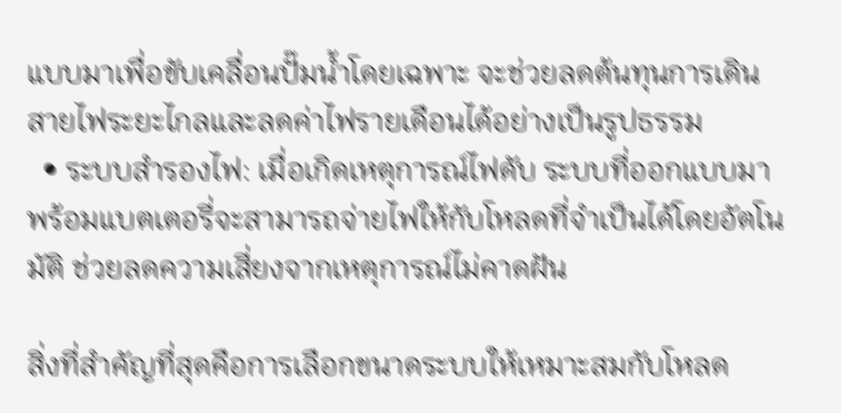แบบมาเพื่อขับเคลื่อนปั๊มน้ำโดยเฉพาะ จะช่วยลดต้นทุนการเดินสายไฟระยะไกลและลดค่าไฟรายเดือนได้อย่างเป็นรูปธรรม
  • ระบบสำรองไฟ: เมื่อเกิดเหตุการณ์ไฟดับ ระบบที่ออกแบบมาพร้อมแบตเตอรี่จะสามารถจ่ายไฟให้กับโหลดที่จำเป็นได้โดยอัตโนมัติ ช่วยลดความเสี่ยงจากเหตุการณ์ไม่คาดฝัน

สิ่งที่สำคัญที่สุดคือการเลือกขนาดระบบให้เหมาะสมกับโหลด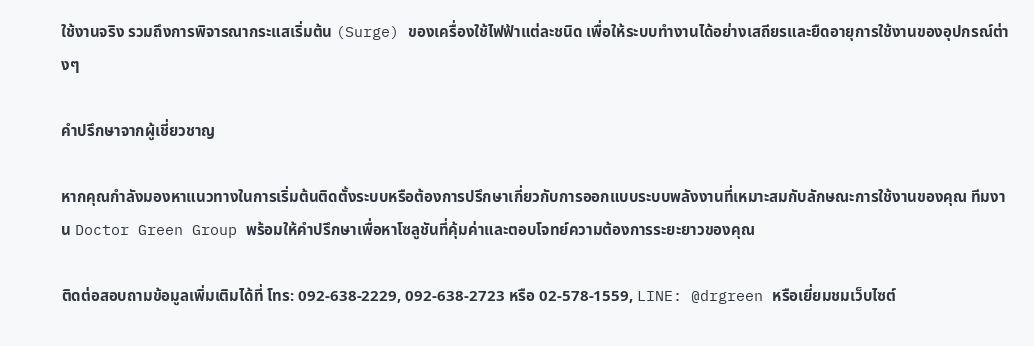ใช้งานจริง รวมถึงการพิจารณากระแสเริ่มต้น (Surge) ของเครื่องใช้ไฟฟ้าแต่ละชนิด เพื่อให้ระบบทำงานได้อย่างเสถียรและยืดอายุการใช้งานของอุปกรณ์ต่างๆ

คำปรึกษาจากผู้เชี่ยวชาญ

หากคุณกำลังมองหาแนวทางในการเริ่มต้นติดตั้งระบบหรือต้องการปรึกษาเกี่ยวกับการออกแบบระบบพลังงานที่เหมาะสมกับลักษณะการใช้งานของคุณ ทีมงาน Doctor Green Group พร้อมให้คำปรึกษาเพื่อหาโซลูชันที่คุ้มค่าและตอบโจทย์ความต้องการระยะยาวของคุณ

ติดต่อสอบถามข้อมูลเพิ่มเติมได้ที่ โทร: 092-638-2229, 092-638-2723 หรือ 02-578-1559, LINE: @drgreen หรือเยี่ยมชมเว็บไซต์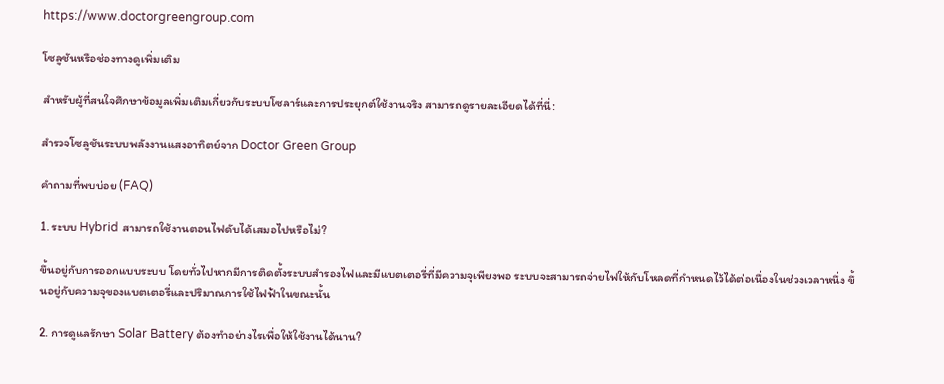https://www.doctorgreengroup.com

โซลูชันหรือช่องทางดูเพิ่มเติม

สำหรับผู้ที่สนใจศึกษาข้อมูลเพิ่มเติมเกี่ยวกับระบบโซลาร์และการประยุกต์ใช้งานจริง สามารถดูรายละเอียดได้ที่นี่:

สำรวจโซลูชันระบบพลังงานแสงอาทิตย์จาก Doctor Green Group

คำถามที่พบบ่อย (FAQ)

1. ระบบ Hybrid สามารถใช้งานตอนไฟดับได้เสมอไปหรือไม่?

ขึ้นอยู่กับการออกแบบระบบ โดยทั่วไปหากมีการติดตั้งระบบสำรองไฟและมีแบตเตอรี่ที่มีความจุเพียงพอ ระบบจะสามารถจ่ายไฟให้กับโหลดที่กำหนดไว้ได้ต่อเนื่องในช่วงเวลาหนึ่ง ขึ้นอยู่กับความจุของแบตเตอรี่และปริมาณการใช้ไฟฟ้าในขณะนั้น

2. การดูแลรักษา Solar Battery ต้องทำอย่างไรเพื่อให้ใช้งานได้นาน?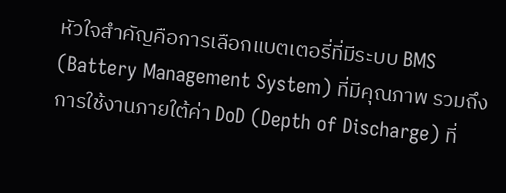หัวใจสำคัญคือการเลือกแบตเตอรี่ที่มีระบบ BMS (Battery Management System) ที่มีคุณภาพ รวมถึงการใช้งานภายใต้ค่า DoD (Depth of Discharge) ที่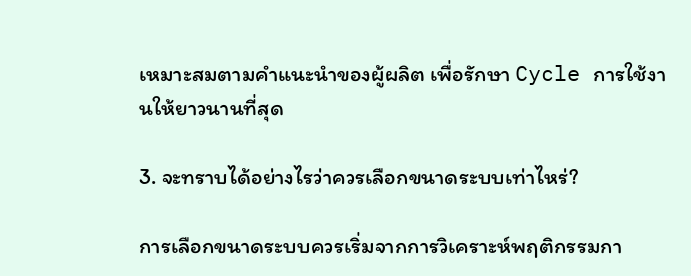เหมาะสมตามคำแนะนำของผู้ผลิต เพื่อรักษา Cycle การใช้งานให้ยาวนานที่สุด

3. จะทราบได้อย่างไรว่าควรเลือกขนาดระบบเท่าไหร่?

การเลือกขนาดระบบควรเริ่มจากการวิเคราะห์พฤติกรรมกา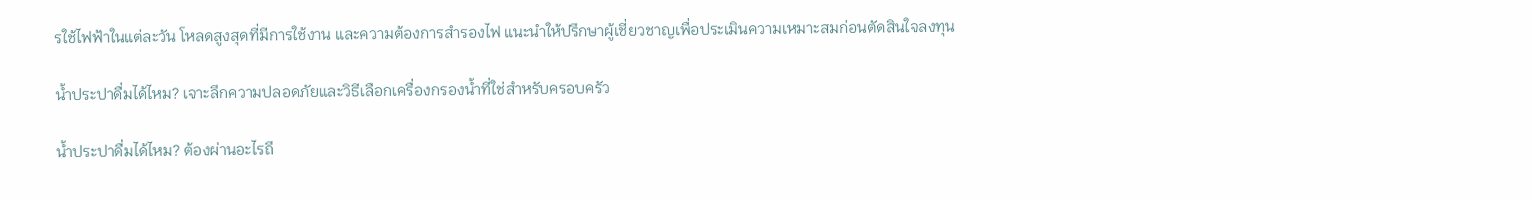รใช้ไฟฟ้าในแต่ละวัน โหลดสูงสุดที่มีการใช้งาน และความต้องการสำรองไฟ แนะนำให้ปรึกษาผู้เชี่ยวชาญเพื่อประเมินความเหมาะสมก่อนตัดสินใจลงทุน

น้ำประปาดื่มได้ไหม? เจาะลึกความปลอดภัยและวิธีเลือกเครื่องกรองน้ำที่ใช่สำหรับครอบครัว

น้ำประปาดื่มได้ไหม? ต้องผ่านอะไรถึ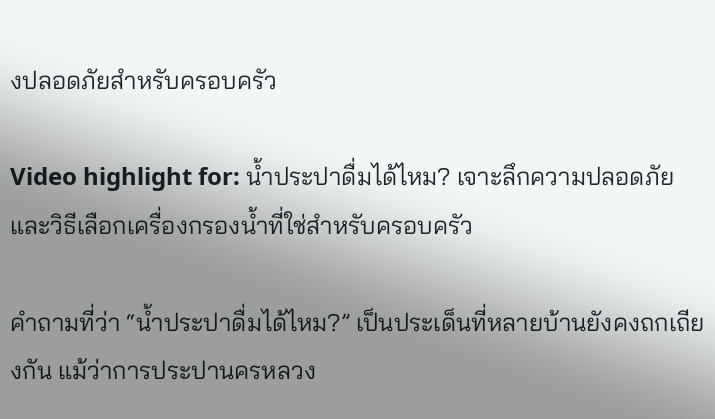งปลอดภัยสำหรับครอบครัว

Video highlight for: น้ำประปาดื่มได้ไหม? เจาะลึกความปลอดภัยและวิธีเลือกเครื่องกรองน้ำที่ใช่สำหรับครอบครัว

คำถามที่ว่า “น้ำประปาดื่มได้ไหม?” เป็นประเด็นที่หลายบ้านยังคงถกเถียงกัน แม้ว่าการประปานครหลวง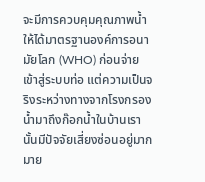จะมีการควบคุมคุณภาพน้ำให้ได้มาตรฐานองค์การอนามัยโลก (WHO) ก่อนจ่ายเข้าสู่ระบบท่อ แต่ความเป็นจริงระหว่างทางจากโรงกรองน้ำมาถึงก๊อกน้ำในบ้านเรานั้นมีปัจจัยเสี่ยงซ่อนอยู่มากมาย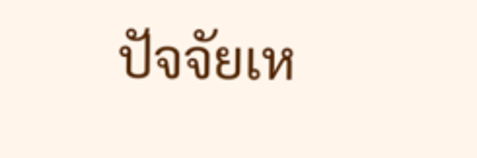ปัจจัยเห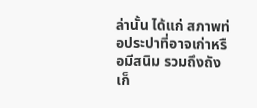ล่านั้น ได้แก่ สภาพท่อประปาที่อาจเก่าหรือมีสนิม รวมถึงถังเก็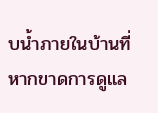บน้ำภายในบ้านที่หากขาดการดูแล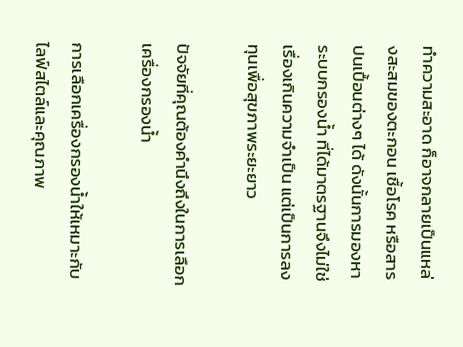ทำความสะอาด ก็อาจกลายเป็นแหล่งสะสมของตะกอน เชื้อโรค หรือสารปนเปื้อนต่างๆ ได้ ดังนั้นการมองหา ระบบกรองน้ำ ที่ได้มาตรฐานจึงไม่ใช่เรื่องเกินความจำเป็น แต่เป็นการลงทุนเพื่อสุขภาพระยะยาว

ปัจจัยที่คุณต้องคำนึงถึงในการเลือกเครื่องกรองน้ำ

การเลือกเครื่องกรองน้ำให้เหมาะกับไลฟ์สไตล์และคุณภาพ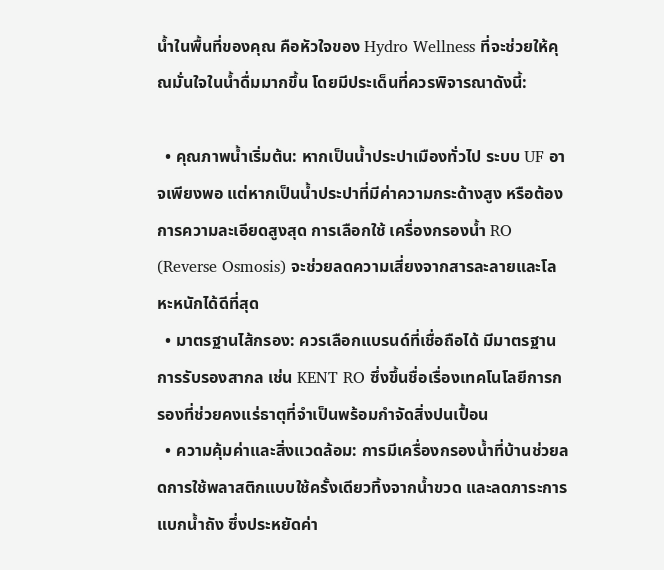น้ำในพื้นที่ของคุณ คือหัวใจของ Hydro Wellness ที่จะช่วยให้คุณมั่นใจในน้ำดื่มมากขึ้น โดยมีประเด็นที่ควรพิจารณาดังนี้:

  • คุณภาพน้ำเริ่มต้น: หากเป็นน้ำประปาเมืองทั่วไป ระบบ UF อาจเพียงพอ แต่หากเป็นน้ำประปาที่มีค่าความกระด้างสูง หรือต้องการความละเอียดสูงสุด การเลือกใช้ เครื่องกรองน้ำ RO (Reverse Osmosis) จะช่วยลดความเสี่ยงจากสารละลายและโลหะหนักได้ดีที่สุด
  • มาตรฐานไส้กรอง: ควรเลือกแบรนด์ที่เชื่อถือได้ มีมาตรฐานการรับรองสากล เช่น KENT RO ซึ่งขึ้นชื่อเรื่องเทคโนโลยีการกรองที่ช่วยคงแร่ธาตุที่จำเป็นพร้อมกำจัดสิ่งปนเปื้อน
  • ความคุ้มค่าและสิ่งแวดล้อม: การมีเครื่องกรองน้ำที่บ้านช่วยลดการใช้พลาสติกแบบใช้ครั้งเดียวทิ้งจากน้ำขวด และลดภาระการแบกน้ำถัง ซึ่งประหยัดค่า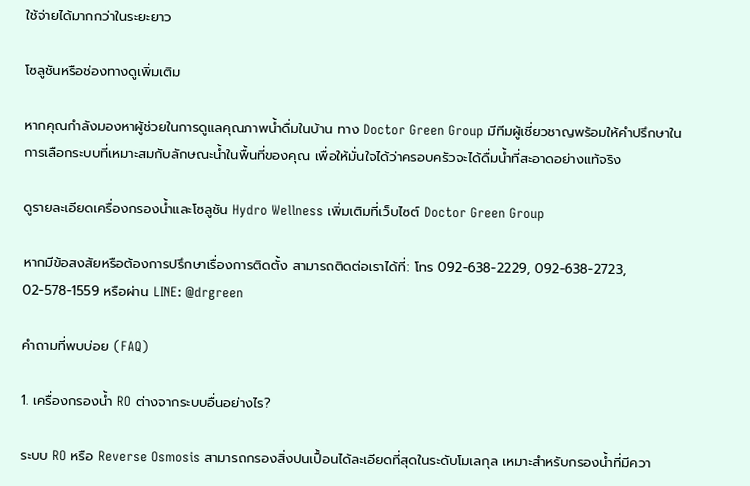ใช้จ่ายได้มากกว่าในระยะยาว

โซลูชันหรือช่องทางดูเพิ่มเติม

หากคุณกำลังมองหาผู้ช่วยในการดูแลคุณภาพน้ำดื่มในบ้าน ทาง Doctor Green Group มีทีมผู้เชี่ยวชาญพร้อมให้คำปรึกษาในการเลือกระบบที่เหมาะสมกับลักษณะน้ำในพื้นที่ของคุณ เพื่อให้มั่นใจได้ว่าครอบครัวจะได้ดื่มน้ำที่สะอาดอย่างแท้จริง

ดูรายละเอียดเครื่องกรองน้ำและโซลูชัน Hydro Wellness เพิ่มเติมที่เว็บไซต์ Doctor Green Group

หากมีข้อสงสัยหรือต้องการปรึกษาเรื่องการติดตั้ง สามารถติดต่อเราได้ที่: โทร 092-638-2229, 092-638-2723, 02-578-1559 หรือผ่าน LINE: @drgreen

คำถามที่พบบ่อย (FAQ)

1. เครื่องกรองน้ำ RO ต่างจากระบบอื่นอย่างไร?

ระบบ RO หรือ Reverse Osmosis สามารถกรองสิ่งปนเปื้อนได้ละเอียดที่สุดในระดับโมเลกุล เหมาะสำหรับกรองน้ำที่มีควา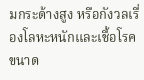มกระด้างสูง หรือกังวลเรื่องโลหะหนักและเชื้อโรคขนาด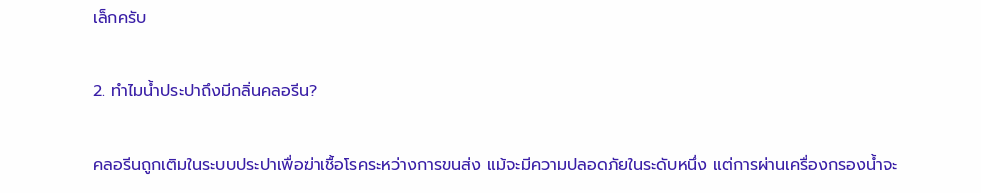เล็กครับ

2. ทำไมน้ำประปาถึงมีกลิ่นคลอรีน?

คลอรีนถูกเติมในระบบประปาเพื่อฆ่าเชื้อโรคระหว่างการขนส่ง แม้จะมีความปลอดภัยในระดับหนึ่ง แต่การผ่านเครื่องกรองน้ำจะ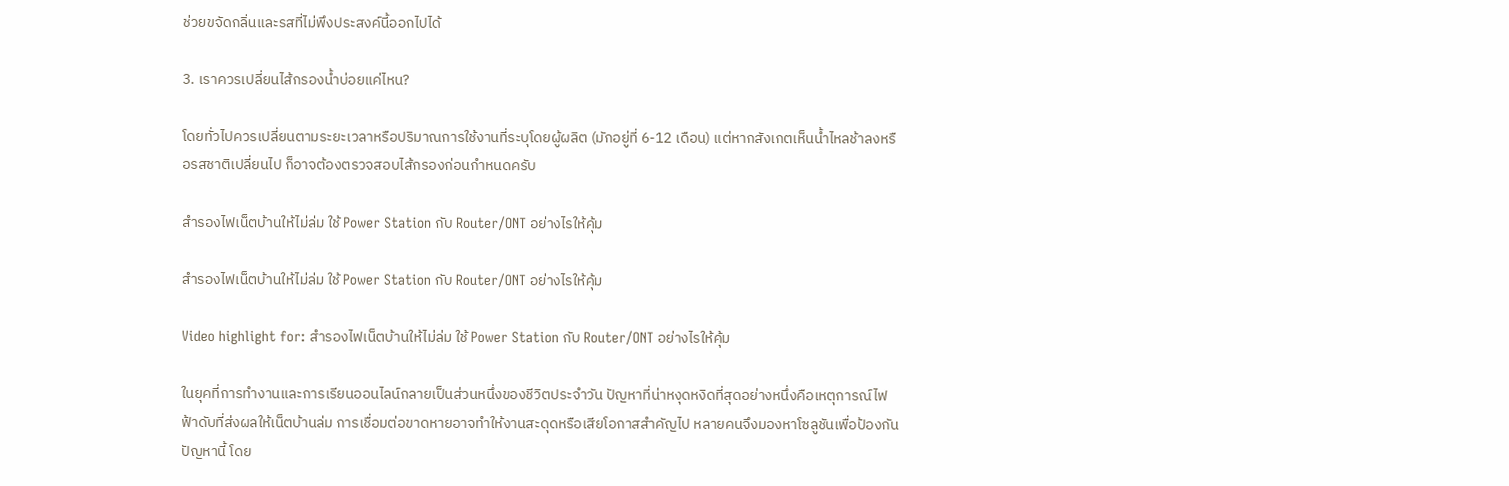ช่วยขจัดกลิ่นและรสที่ไม่พึงประสงค์นี้ออกไปได้

3. เราควรเปลี่ยนไส้กรองน้ำบ่อยแค่ไหน?

โดยทั่วไปควรเปลี่ยนตามระยะเวลาหรือปริมาณการใช้งานที่ระบุโดยผู้ผลิต (มักอยู่ที่ 6-12 เดือน) แต่หากสังเกตเห็นน้ำไหลช้าลงหรือรสชาติเปลี่ยนไป ก็อาจต้องตรวจสอบไส้กรองก่อนกำหนดครับ

สำรองไฟเน็ตบ้านให้ไม่ล่ม ใช้ Power Station กับ Router/ONT อย่างไรให้คุ้ม

สำรองไฟเน็ตบ้านให้ไม่ล่ม ใช้ Power Station กับ Router/ONT อย่างไรให้คุ้ม

Video highlight for: สำรองไฟเน็ตบ้านให้ไม่ล่ม ใช้ Power Station กับ Router/ONT อย่างไรให้คุ้ม

ในยุคที่การทำงานและการเรียนออนไลน์กลายเป็นส่วนหนึ่งของชีวิตประจำวัน ปัญหาที่น่าหงุดหงิดที่สุดอย่างหนึ่งคือเหตุการณ์ไฟฟ้าดับที่ส่งผลให้เน็ตบ้านล่ม การเชื่อมต่อขาดหายอาจทำให้งานสะดุดหรือเสียโอกาสสำคัญไป หลายคนจึงมองหาโซลูชันเพื่อป้องกันปัญหานี้ โดย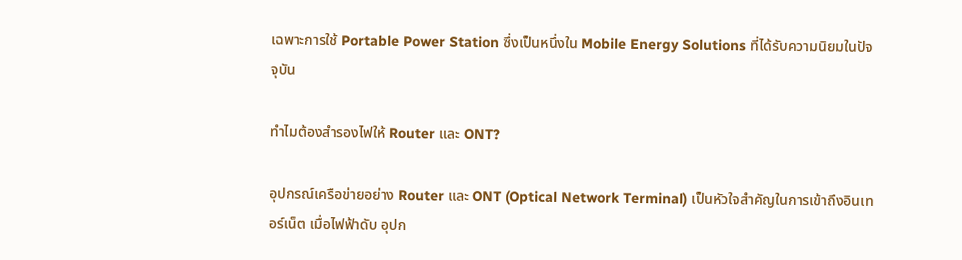เฉพาะการใช้ Portable Power Station ซึ่งเป็นหนึ่งใน Mobile Energy Solutions ที่ได้รับความนิยมในปัจจุบัน

ทำไมต้องสำรองไฟให้ Router และ ONT?

อุปกรณ์เครือข่ายอย่าง Router และ ONT (Optical Network Terminal) เป็นหัวใจสำคัญในการเข้าถึงอินเทอร์เน็ต เมื่อไฟฟ้าดับ อุปก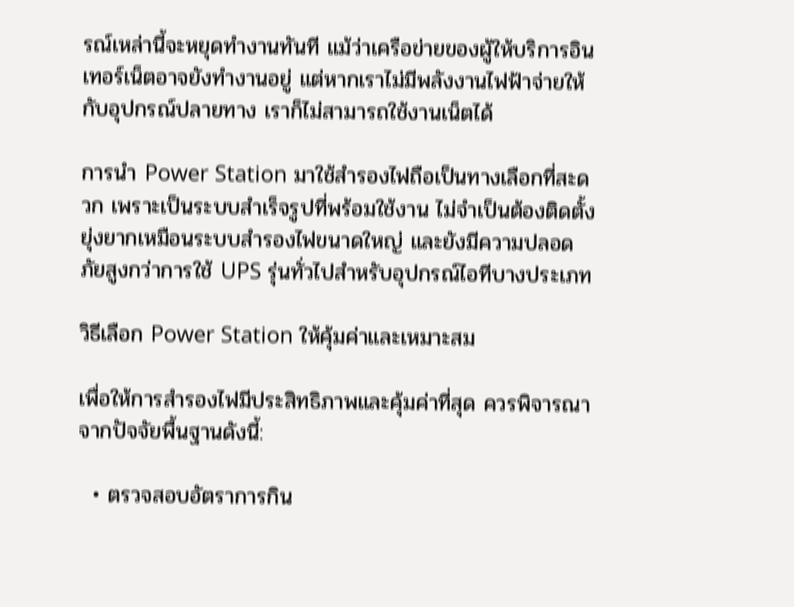รณ์เหล่านี้จะหยุดทำงานทันที แม้ว่าเครือข่ายของผู้ให้บริการอินเทอร์เน็ตอาจยังทำงานอยู่ แต่หากเราไม่มีพลังงานไฟฟ้าจ่ายให้กับอุปกรณ์ปลายทาง เราก็ไม่สามารถใช้งานเน็ตได้

การนำ Power Station มาใช้สำรองไฟถือเป็นทางเลือกที่สะดวก เพราะเป็นระบบสำเร็จรูปที่พร้อมใช้งาน ไม่จำเป็นต้องติดตั้งยุ่งยากเหมือนระบบสำรองไฟขนาดใหญ่ และยังมีความปลอดภัยสูงกว่าการใช้ UPS รุ่นทั่วไปสำหรับอุปกรณ์ไอทีบางประเภท

วิธีเลือก Power Station ให้คุ้มค่าและเหมาะสม

เพื่อให้การสำรองไฟมีประสิทธิภาพและคุ้มค่าที่สุด ควรพิจารณาจากปัจจัยพื้นฐานดังนี้:

  • ตรวจสอบอัตราการกิน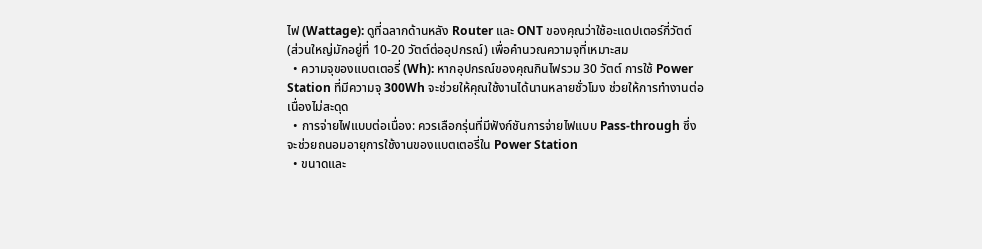ไฟ (Wattage): ดูที่ฉลากด้านหลัง Router และ ONT ของคุณว่าใช้อะแดปเตอร์กี่วัตต์ (ส่วนใหญ่มักอยู่ที่ 10-20 วัตต์ต่ออุปกรณ์) เพื่อคำนวณความจุที่เหมาะสม
  • ความจุของแบตเตอรี่ (Wh): หากอุปกรณ์ของคุณกินไฟรวม 30 วัตต์ การใช้ Power Station ที่มีความจุ 300Wh จะช่วยให้คุณใช้งานได้นานหลายชั่วโมง ช่วยให้การทำงานต่อเนื่องไม่สะดุด
  • การจ่ายไฟแบบต่อเนื่อง: ควรเลือกรุ่นที่มีฟังก์ชันการจ่ายไฟแบบ Pass-through ซึ่งจะช่วยถนอมอายุการใช้งานของแบตเตอรี่ใน Power Station
  • ขนาดและ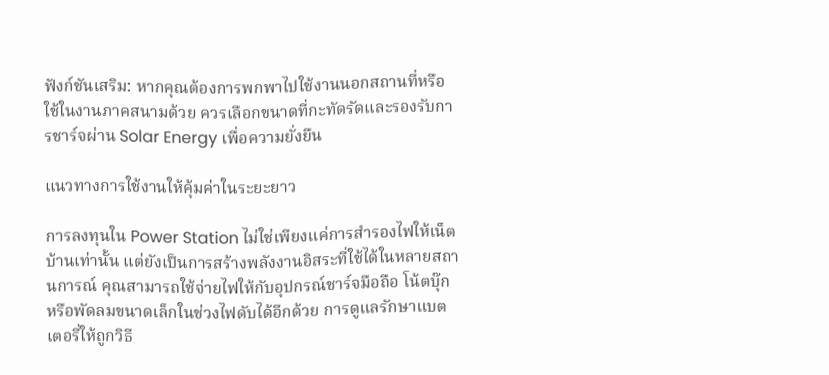ฟังก์ชันเสริม: หากคุณต้องการพกพาไปใช้งานนอกสถานที่หรือใช้ในงานภาคสนามด้วย ควรเลือกขนาดที่กะทัดรัดและรองรับการชาร์จผ่าน Solar Energy เพื่อความยั่งยืน

แนวทางการใช้งานให้คุ้มค่าในระยะยาว

การลงทุนใน Power Station ไม่ใช่เพียงแค่การสำรองไฟให้เน็ตบ้านเท่านั้น แต่ยังเป็นการสร้างพลังงานอิสระที่ใช้ได้ในหลายสถานการณ์ คุณสามารถใช้จ่ายไฟให้กับอุปกรณ์ชาร์จมือถือ โน้ตบุ๊ก หรือพัดลมขนาดเล็กในช่วงไฟดับได้อีกด้วย การดูแลรักษาแบตเตอรี่ให้ถูกวิธี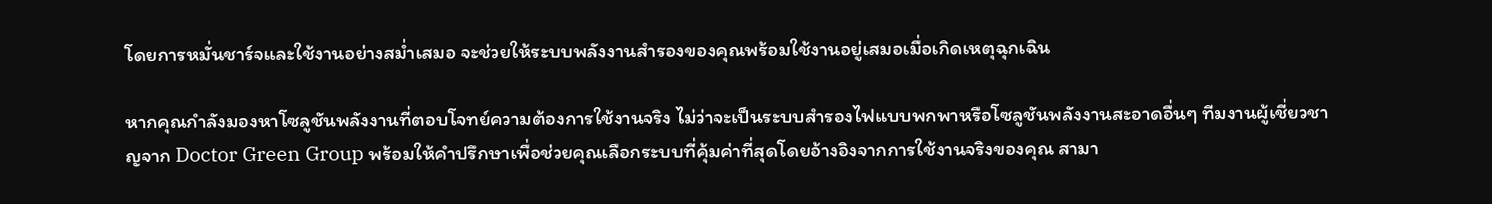โดยการหมั่นชาร์จและใช้งานอย่างสม่ำเสมอ จะช่วยให้ระบบพลังงานสำรองของคุณพร้อมใช้งานอยู่เสมอเมื่อเกิดเหตุฉุกเฉิน

หากคุณกำลังมองหาโซลูชันพลังงานที่ตอบโจทย์ความต้องการใช้งานจริง ไม่ว่าจะเป็นระบบสำรองไฟแบบพกพาหรือโซลูชันพลังงานสะอาดอื่นๆ ทีมงานผู้เชี่ยวชาญจาก Doctor Green Group พร้อมให้คำปรึกษาเพื่อช่วยคุณเลือกระบบที่คุ้มค่าที่สุดโดยอ้างอิงจากการใช้งานจริงของคุณ สามา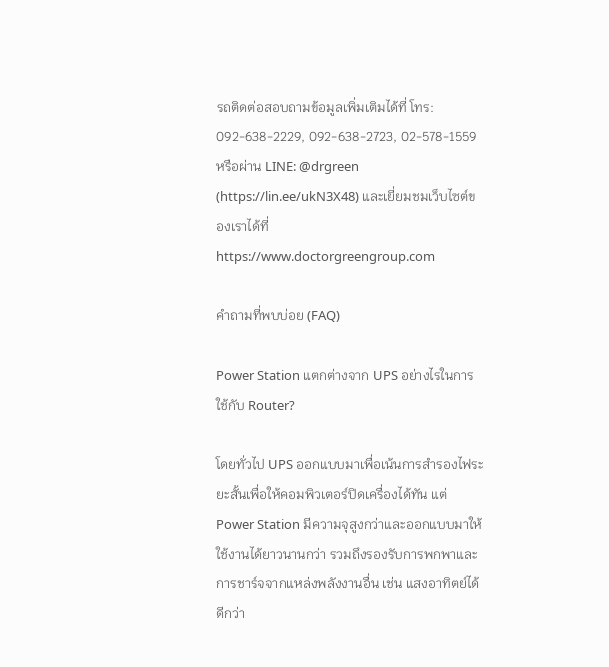รถติดต่อสอบถามข้อมูลเพิ่มเติมได้ที่ โทร: 092-638-2229, 092-638-2723, 02-578-1559 หรือผ่าน LINE: @drgreen (https://lin.ee/ukN3X48) และเยี่ยมชมเว็บไซต์ของเราได้ที่ https://www.doctorgreengroup.com

คำถามที่พบบ่อย (FAQ)

Power Station แตกต่างจาก UPS อย่างไรในการใช้กับ Router?

โดยทั่วไป UPS ออกแบบมาเพื่อเน้นการสำรองไฟระยะสั้นเพื่อให้คอมพิวเตอร์ปิดเครื่องได้ทัน แต่ Power Station มีความจุสูงกว่าและออกแบบมาให้ใช้งานได้ยาวนานกว่า รวมถึงรองรับการพกพาและการชาร์จจากแหล่งพลังงานอื่น เช่น แสงอาทิตย์ได้ดีกว่า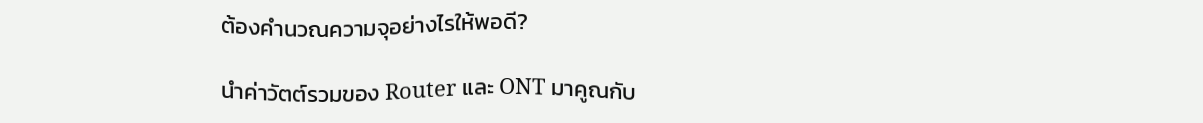ต้องคำนวณความจุอย่างไรให้พอดี?

นำค่าวัตต์รวมของ Router และ ONT มาคูณกับ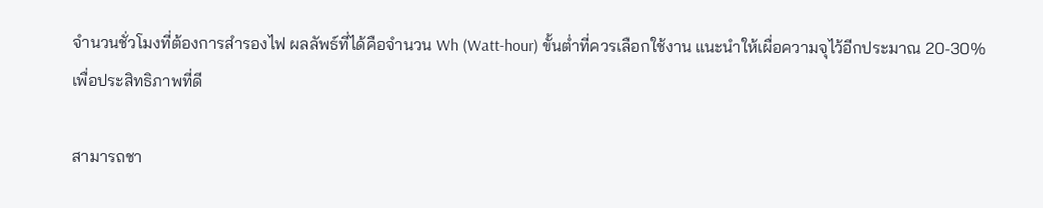จำนวนชั่วโมงที่ต้องการสำรองไฟ ผลลัพธ์ที่ได้คือจำนวน Wh (Watt-hour) ขั้นต่ำที่ควรเลือกใช้งาน แนะนำให้เผื่อความจุไว้อีกประมาณ 20-30% เพื่อประสิทธิภาพที่ดี

สามารถชา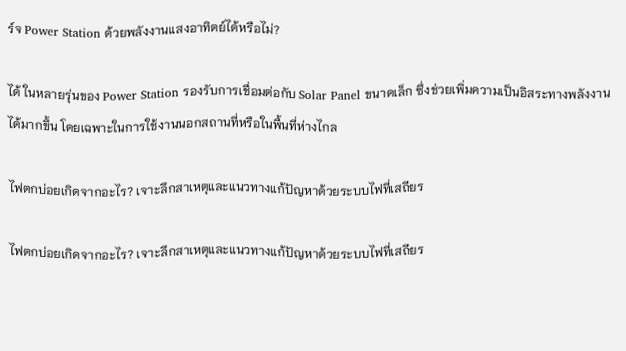ร์จ Power Station ด้วยพลังงานแสงอาทิตย์ได้หรือไม่?

ได้ ในหลายรุ่นของ Power Station รองรับการเชื่อมต่อกับ Solar Panel ขนาดเล็ก ซึ่งช่วยเพิ่มความเป็นอิสระทางพลังงานได้มากขึ้น โดยเฉพาะในการใช้งานนอกสถานที่หรือในพื้นที่ห่างไกล

ไฟตกบ่อยเกิดจากอะไร? เจาะลึกสาเหตุและแนวทางแก้ปัญหาด้วยระบบไฟที่เสถียร

ไฟตกบ่อยเกิดจากอะไร? เจาะลึกสาเหตุและแนวทางแก้ปัญหาด้วยระบบไฟที่เสถียร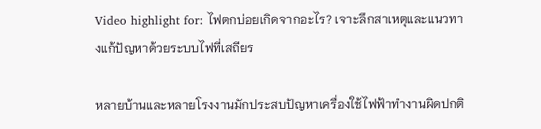Video highlight for: ไฟตกบ่อยเกิดจากอะไร? เจาะลึกสาเหตุและแนวทางแก้ปัญหาด้วยระบบไฟที่เสถียร

หลายบ้านและหลายโรงงานมักประสบปัญหาเครื่องใช้ไฟฟ้าทำงานผิดปกติ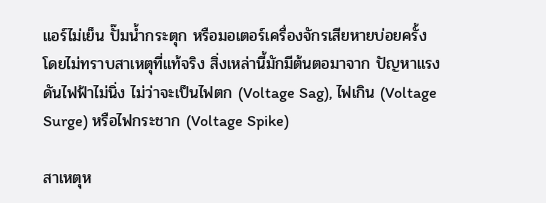แอร์ไม่เย็น ปั๊มน้ำกระตุก หรือมอเตอร์เครื่องจักรเสียหายบ่อยครั้ง โดยไม่ทราบสาเหตุที่แท้จริง สิ่งเหล่านี้มักมีต้นตอมาจาก ปัญหาแรงดันไฟฟ้าไม่นิ่ง ไม่ว่าจะเป็นไฟตก (Voltage Sag), ไฟเกิน (Voltage Surge) หรือไฟกระชาก (Voltage Spike)

สาเหตุห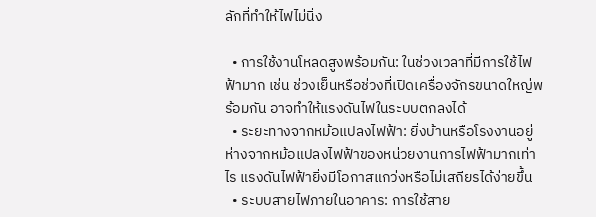ลักที่ทำให้ไฟไม่นิ่ง

  • การใช้งานโหลดสูงพร้อมกัน: ในช่วงเวลาที่มีการใช้ไฟฟ้ามาก เช่น ช่วงเย็นหรือช่วงที่เปิดเครื่องจักรขนาดใหญ่พร้อมกัน อาจทำให้แรงดันไฟในระบบตกลงได้
  • ระยะทางจากหม้อแปลงไฟฟ้า: ยิ่งบ้านหรือโรงงานอยู่ห่างจากหม้อแปลงไฟฟ้าของหน่วยงานการไฟฟ้ามากเท่าไร แรงดันไฟฟ้ายิ่งมีโอกาสแกว่งหรือไม่เสถียรได้ง่ายขึ้น
  • ระบบสายไฟภายในอาคาร: การใช้สาย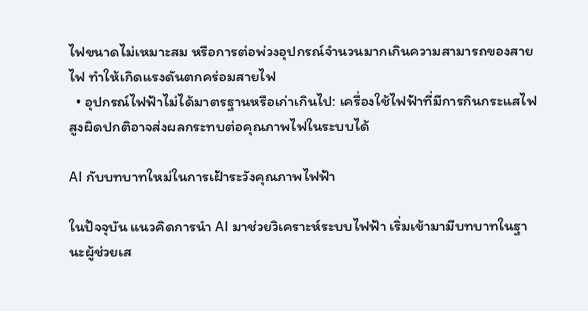ไฟขนาดไม่เหมาะสม หรือการต่อพ่วงอุปกรณ์จำนวนมากเกินความสามารถของสายไฟ ทำให้เกิดแรงดันตกคร่อมสายไฟ
  • อุปกรณ์ไฟฟ้าไม่ได้มาตรฐานหรือเก่าเกินไป: เครื่องใช้ไฟฟ้าที่มีการกินกระแสไฟสูงผิดปกติอาจส่งผลกระทบต่อคุณภาพไฟในระบบได้

AI กับบทบาทใหม่ในการเฝ้าระวังคุณภาพไฟฟ้า

ในปัจจุบัน แนวคิดการนำ AI มาช่วยวิเคราะห์ระบบไฟฟ้า เริ่มเข้ามามีบทบาทในฐานะผู้ช่วยเส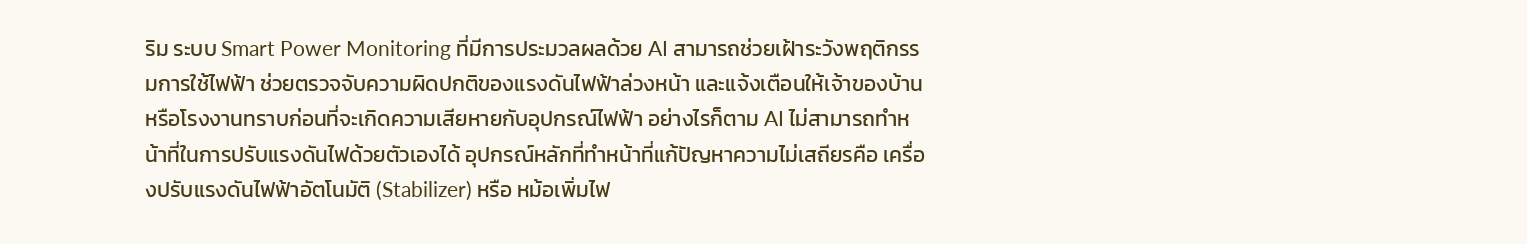ริม ระบบ Smart Power Monitoring ที่มีการประมวลผลด้วย AI สามารถช่วยเฝ้าระวังพฤติกรรมการใช้ไฟฟ้า ช่วยตรวจจับความผิดปกติของแรงดันไฟฟ้าล่วงหน้า และแจ้งเตือนให้เจ้าของบ้านหรือโรงงานทราบก่อนที่จะเกิดความเสียหายกับอุปกรณ์ไฟฟ้า อย่างไรก็ตาม AI ไม่สามารถทำหน้าที่ในการปรับแรงดันไฟด้วยตัวเองได้ อุปกรณ์หลักที่ทำหน้าที่แก้ปัญหาความไม่เสถียรคือ เครื่องปรับแรงดันไฟฟ้าอัตโนมัติ (Stabilizer) หรือ หม้อเพิ่มไฟ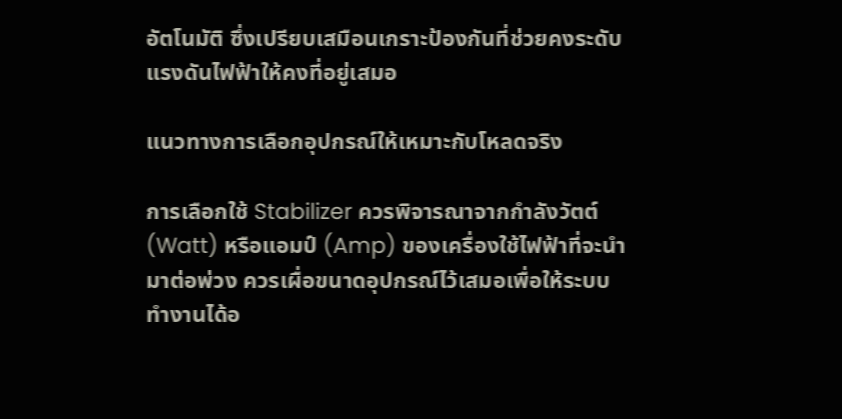อัตโนมัติ ซึ่งเปรียบเสมือนเกราะป้องกันที่ช่วยคงระดับแรงดันไฟฟ้าให้คงที่อยู่เสมอ

แนวทางการเลือกอุปกรณ์ให้เหมาะกับโหลดจริง

การเลือกใช้ Stabilizer ควรพิจารณาจากกำลังวัตต์ (Watt) หรือแอมป์ (Amp) ของเครื่องใช้ไฟฟ้าที่จะนำมาต่อพ่วง ควรเผื่อขนาดอุปกรณ์ไว้เสมอเพื่อให้ระบบทำงานได้อ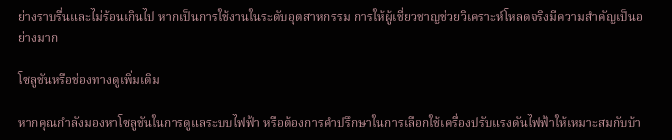ย่างราบรื่นและไม่ร้อนเกินไป หากเป็นการใช้งานในระดับอุตสาหกรรม การให้ผู้เชี่ยวชาญช่วยวิเคราะห์โหลดจริงมีความสำคัญเป็นอย่างมาก

โซลูชันหรือช่องทางดูเพิ่มเติม

หากคุณกำลังมองหาโซลูชันในการดูแลระบบไฟฟ้า หรือต้องการคำปรึกษาในการเลือกใช้เครื่องปรับแรงดันไฟฟ้าให้เหมาะสมกับบ้า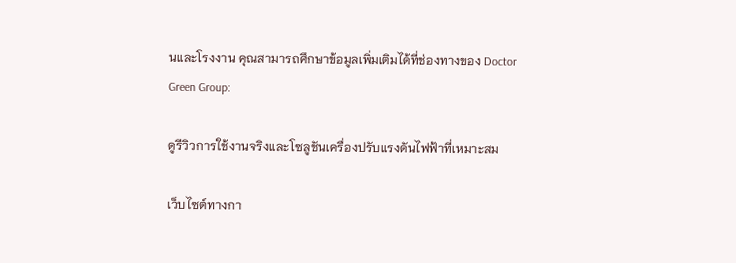นและโรงงาน คุณสามารถศึกษาข้อมูลเพิ่มเติมได้ที่ช่องทางของ Doctor Green Group:

ดูรีวิวการใช้งานจริงและโซลูชันเครื่องปรับแรงดันไฟฟ้าที่เหมาะสม

เว็บไซต์ทางกา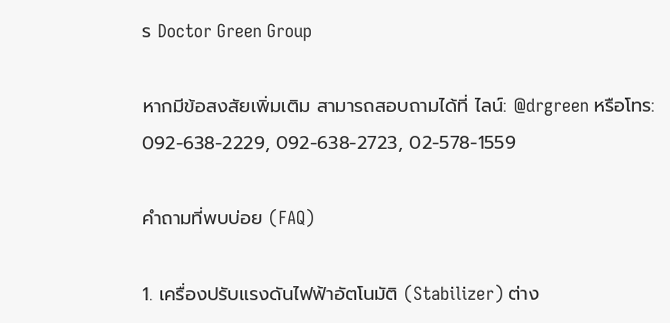ร Doctor Green Group

หากมีข้อสงสัยเพิ่มเติม สามารถสอบถามได้ที่ ไลน์: @drgreen หรือโทร: 092-638-2229, 092-638-2723, 02-578-1559

คำถามที่พบบ่อย (FAQ)

1. เครื่องปรับแรงดันไฟฟ้าอัตโนมัติ (Stabilizer) ต่าง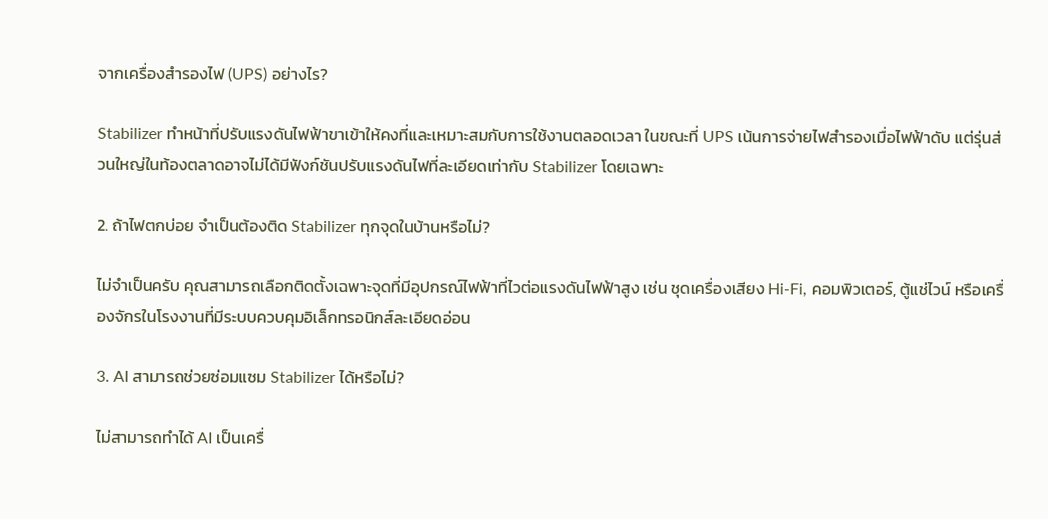จากเครื่องสำรองไฟ (UPS) อย่างไร?

Stabilizer ทำหน้าที่ปรับแรงดันไฟฟ้าขาเข้าให้คงที่และเหมาะสมกับการใช้งานตลอดเวลา ในขณะที่ UPS เน้นการจ่ายไฟสำรองเมื่อไฟฟ้าดับ แต่รุ่นส่วนใหญ่ในท้องตลาดอาจไม่ได้มีฟังก์ชันปรับแรงดันไฟที่ละเอียดเท่ากับ Stabilizer โดยเฉพาะ

2. ถ้าไฟตกบ่อย จำเป็นต้องติด Stabilizer ทุกจุดในบ้านหรือไม่?

ไม่จำเป็นครับ คุณสามารถเลือกติดตั้งเฉพาะจุดที่มีอุปกรณ์ไฟฟ้าที่ไวต่อแรงดันไฟฟ้าสูง เช่น ชุดเครื่องเสียง Hi-Fi, คอมพิวเตอร์, ตู้แช่ไวน์ หรือเครื่องจักรในโรงงานที่มีระบบควบคุมอิเล็กทรอนิกส์ละเอียดอ่อน

3. AI สามารถช่วยซ่อมแซม Stabilizer ได้หรือไม่?

ไม่สามารถทำได้ AI เป็นเครื่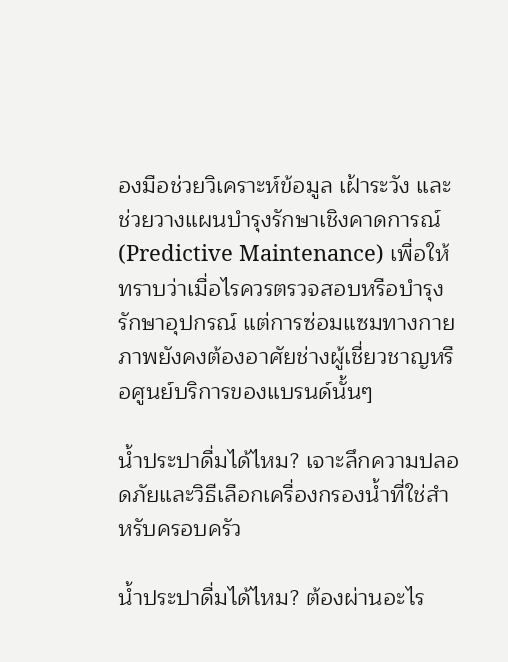องมือช่วยวิเคราะห์ข้อมูล เฝ้าระวัง และช่วยวางแผนบำรุงรักษาเชิงคาดการณ์ (Predictive Maintenance) เพื่อให้ทราบว่าเมื่อไรควรตรวจสอบหรือบำรุงรักษาอุปกรณ์ แต่การซ่อมแซมทางกายภาพยังคงต้องอาศัยช่างผู้เชี่ยวชาญหรือศูนย์บริการของแบรนด์นั้นๆ

น้ำประปาดื่มได้ไหม? เจาะลึกความปลอดภัยและวิธีเลือกเครื่องกรองน้ำที่ใช่สำหรับครอบครัว

น้ำประปาดื่มได้ไหม? ต้องผ่านอะไร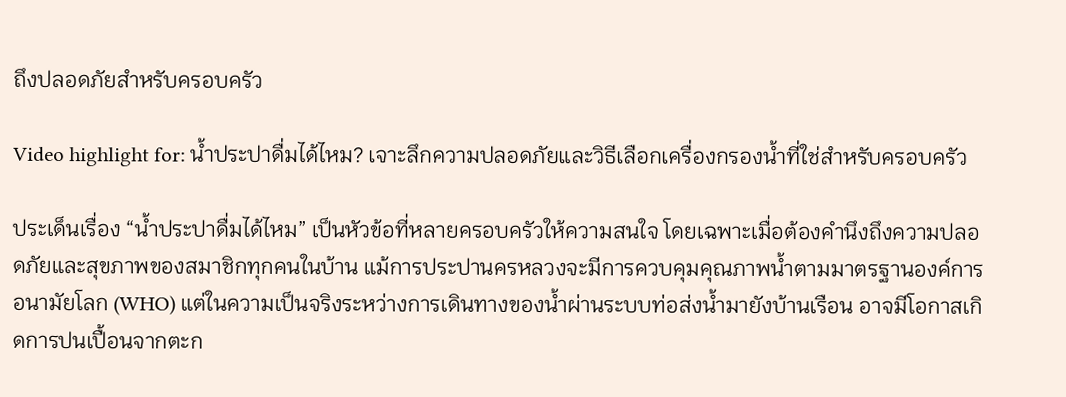ถึงปลอดภัยสำหรับครอบครัว

Video highlight for: น้ำประปาดื่มได้ไหม? เจาะลึกความปลอดภัยและวิธีเลือกเครื่องกรองน้ำที่ใช่สำหรับครอบครัว

ประเด็นเรื่อง “น้ำประปาดื่มได้ไหม” เป็นหัวข้อที่หลายครอบครัวให้ความสนใจ โดยเฉพาะเมื่อต้องคำนึงถึงความปลอดภัยและสุขภาพของสมาชิกทุกคนในบ้าน แม้การประปานครหลวงจะมีการควบคุมคุณภาพน้ำตามมาตรฐานองค์การอนามัยโลก (WHO) แต่ในความเป็นจริงระหว่างการเดินทางของน้ำผ่านระบบท่อส่งน้ำมายังบ้านเรือน อาจมีโอกาสเกิดการปนเปื้อนจากตะก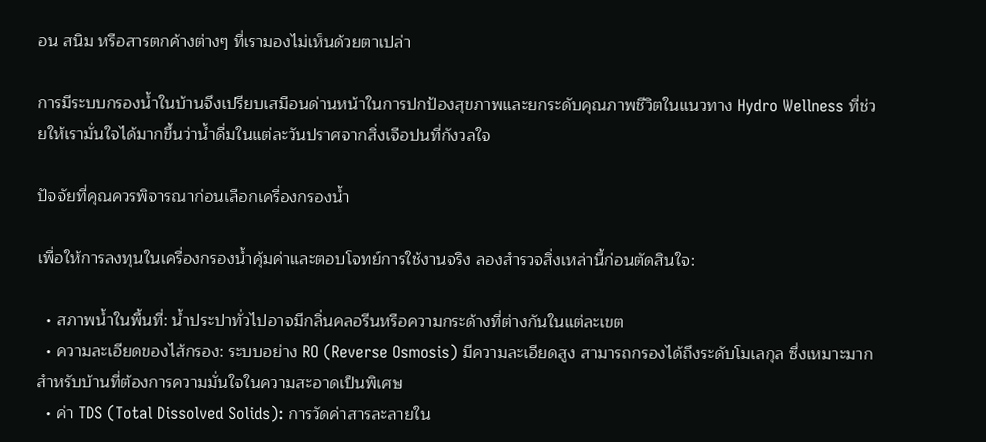อน สนิม หรือสารตกค้างต่างๆ ที่เรามองไม่เห็นด้วยตาเปล่า

การมีระบบกรองน้ำในบ้านจึงเปรียบเสมือนด่านหน้าในการปกป้องสุขภาพและยกระดับคุณภาพชีวิตในแนวทาง Hydro Wellness ที่ช่วยให้เรามั่นใจได้มากขึ้นว่าน้ำดื่มในแต่ละวันปราศจากสิ่งเจือปนที่กังวลใจ

ปัจจัยที่คุณควรพิจารณาก่อนเลือกเครื่องกรองน้ำ

เพื่อให้การลงทุนในเครื่องกรองน้ำคุ้มค่าและตอบโจทย์การใช้งานจริง ลองสำรวจสิ่งเหล่านี้ก่อนตัดสินใจ:

  • สภาพน้ำในพื้นที่: น้ำประปาทั่วไปอาจมีกลิ่นคลอรีนหรือความกระด้างที่ต่างกันในแต่ละเขต
  • ความละเอียดของไส้กรอง: ระบบอย่าง RO (Reverse Osmosis) มีความละเอียดสูง สามารถกรองได้ถึงระดับโมเลกุล ซึ่งเหมาะมากสำหรับบ้านที่ต้องการความมั่นใจในความสะอาดเป็นพิเศษ
  • ค่า TDS (Total Dissolved Solids): การวัดค่าสารละลายใน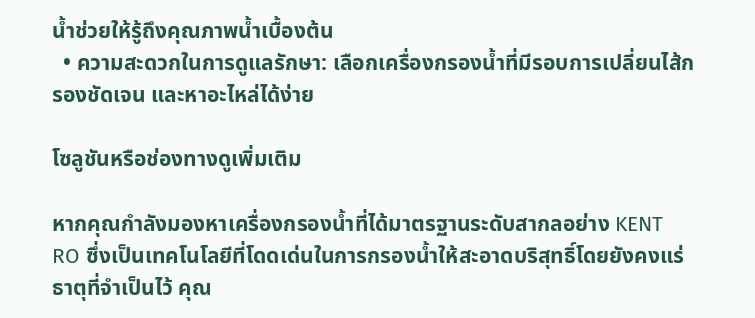น้ำช่วยให้รู้ถึงคุณภาพน้ำเบื้องต้น
  • ความสะดวกในการดูแลรักษา: เลือกเครื่องกรองน้ำที่มีรอบการเปลี่ยนไส้กรองชัดเจน และหาอะไหล่ได้ง่าย

โซลูชันหรือช่องทางดูเพิ่มเติม

หากคุณกำลังมองหาเครื่องกรองน้ำที่ได้มาตรฐานระดับสากลอย่าง KENT RO ซึ่งเป็นเทคโนโลยีที่โดดเด่นในการกรองน้ำให้สะอาดบริสุทธิ์โดยยังคงแร่ธาตุที่จำเป็นไว้ คุณ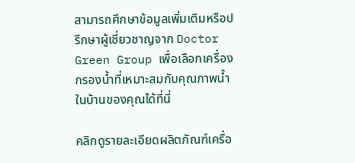สามารถศึกษาข้อมูลเพิ่มเติมหรือปรึกษาผู้เชี่ยวชาญจาก Doctor Green Group เพื่อเลือกเครื่องกรองน้ำที่เหมาะสมกับคุณภาพน้ำในบ้านของคุณได้ที่นี่

คลิกดูรายละเอียดผลิตภัณฑ์เครื่อ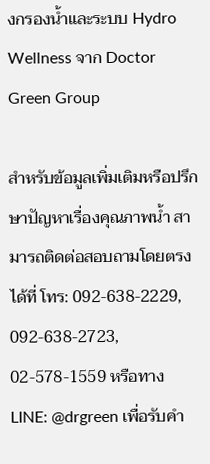งกรองน้ำและระบบ Hydro Wellness จาก Doctor Green Group

สำหรับข้อมูลเพิ่มเติมหรือปรึกษาปัญหาเรื่องคุณภาพน้ำ สามารถติดต่อสอบถามโดยตรงได้ที่ โทร: 092-638-2229, 092-638-2723, 02-578-1559 หรือทาง LINE: @drgreen เพื่อรับคำ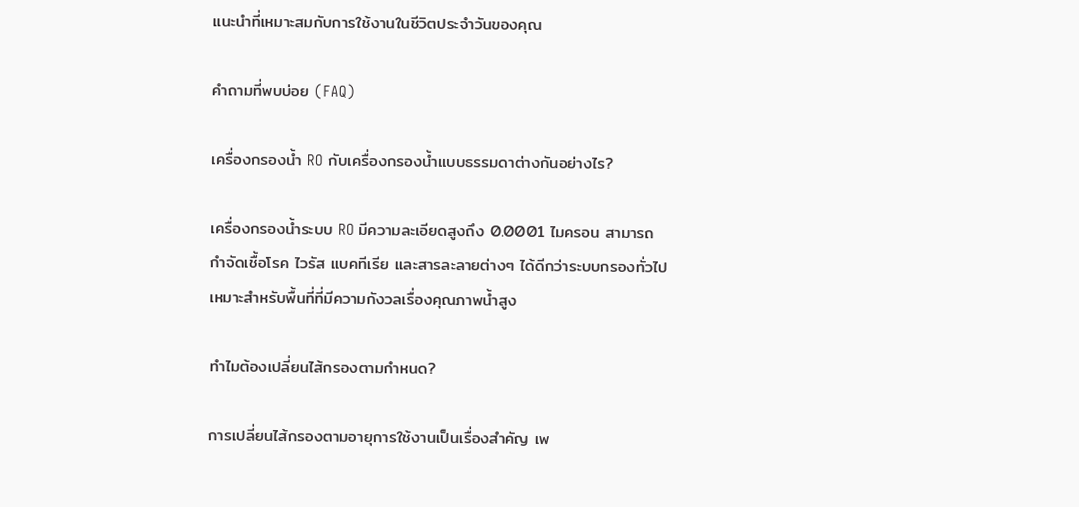แนะนำที่เหมาะสมกับการใช้งานในชีวิตประจำวันของคุณ

คำถามที่พบบ่อย (FAQ)

เครื่องกรองน้ำ RO กับเครื่องกรองน้ำแบบธรรมดาต่างกันอย่างไร?

เครื่องกรองน้ำระบบ RO มีความละเอียดสูงถึง 0.0001 ไมครอน สามารถกำจัดเชื้อโรค ไวรัส แบคทีเรีย และสารละลายต่างๆ ได้ดีกว่าระบบกรองทั่วไป เหมาะสำหรับพื้นที่ที่มีความกังวลเรื่องคุณภาพน้ำสูง

ทำไมต้องเปลี่ยนไส้กรองตามกำหนด?

การเปลี่ยนไส้กรองตามอายุการใช้งานเป็นเรื่องสำคัญ เพ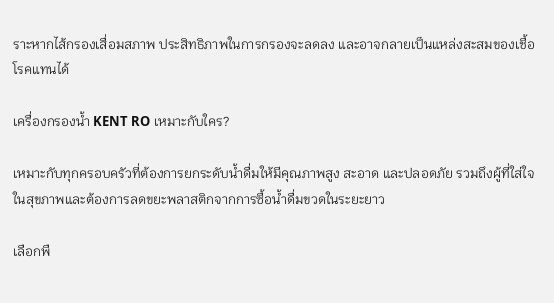ราะหากไส้กรองเสื่อมสภาพ ประสิทธิภาพในการกรองจะลดลง และอาจกลายเป็นแหล่งสะสมของเชื้อโรคแทนได้

เครื่องกรองน้ำ KENT RO เหมาะกับใคร?

เหมาะกับทุกครอบครัวที่ต้องการยกระดับน้ำดื่มให้มีคุณภาพสูง สะอาด และปลอดภัย รวมถึงผู้ที่ใส่ใจในสุขภาพและต้องการลดขยะพลาสติกจากการซื้อน้ำดื่มขวดในระยะยาว

เลือกพื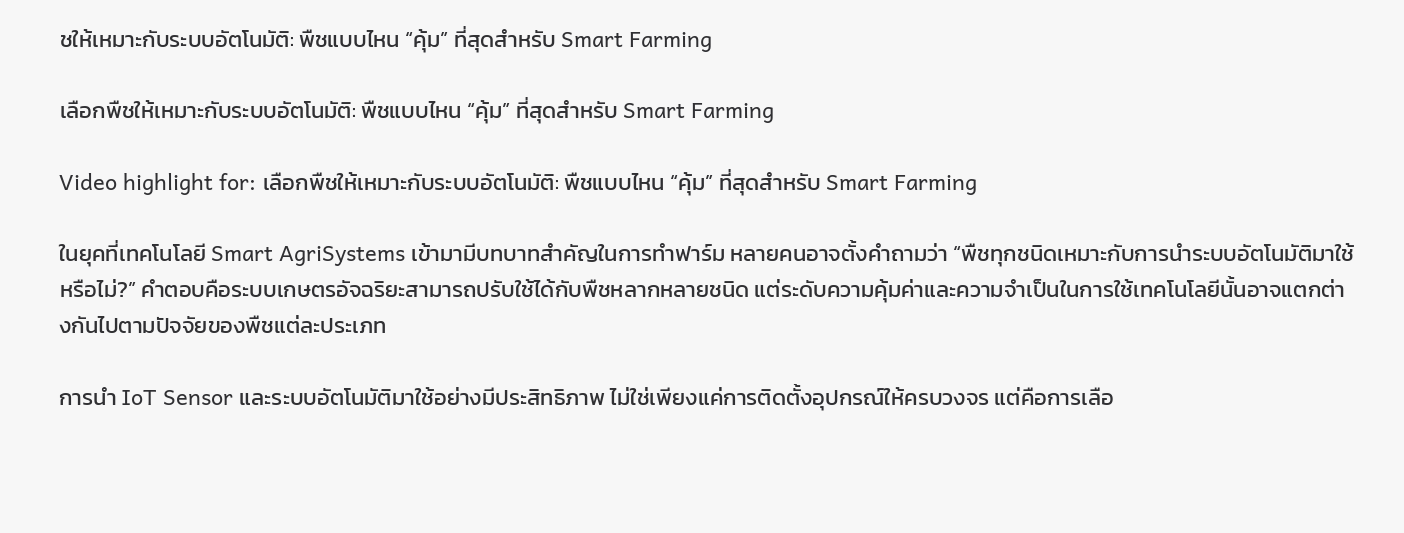ชให้เหมาะกับระบบอัตโนมัติ: พืชแบบไหน “คุ้ม” ที่สุดสำหรับ Smart Farming

เลือกพืชให้เหมาะกับระบบอัตโนมัติ: พืชแบบไหน “คุ้ม” ที่สุดสำหรับ Smart Farming

Video highlight for: เลือกพืชให้เหมาะกับระบบอัตโนมัติ: พืชแบบไหน “คุ้ม” ที่สุดสำหรับ Smart Farming

ในยุคที่เทคโนโลยี Smart AgriSystems เข้ามามีบทบาทสำคัญในการทำฟาร์ม หลายคนอาจตั้งคำถามว่า “พืชทุกชนิดเหมาะกับการนำระบบอัตโนมัติมาใช้หรือไม่?” คำตอบคือระบบเกษตรอัจฉริยะสามารถปรับใช้ได้กับพืชหลากหลายชนิด แต่ระดับความคุ้มค่าและความจำเป็นในการใช้เทคโนโลยีนั้นอาจแตกต่างกันไปตามปัจจัยของพืชแต่ละประเภท

การนำ IoT Sensor และระบบอัตโนมัติมาใช้อย่างมีประสิทธิภาพ ไม่ใช่เพียงแค่การติดตั้งอุปกรณ์ให้ครบวงจร แต่คือการเลือ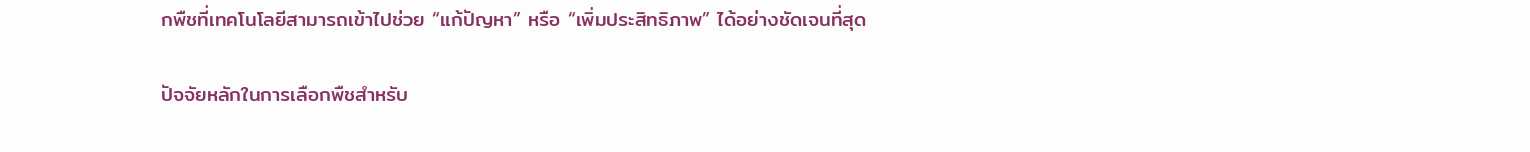กพืชที่เทคโนโลยีสามารถเข้าไปช่วย “แก้ปัญหา” หรือ “เพิ่มประสิทธิภาพ” ได้อย่างชัดเจนที่สุด

ปัจจัยหลักในการเลือกพืชสำหรับ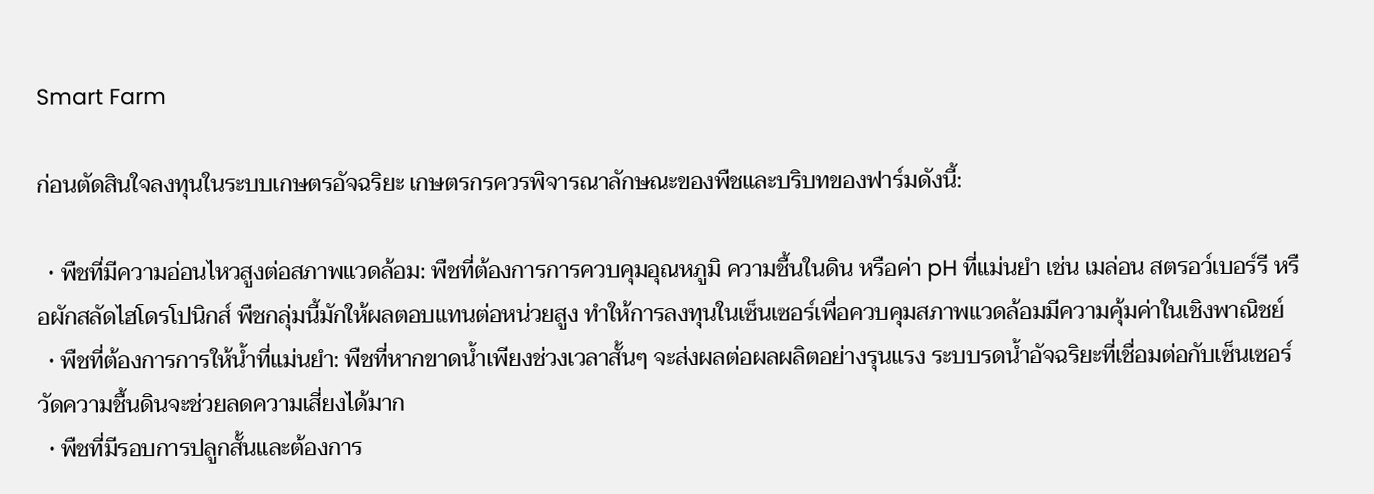Smart Farm

ก่อนตัดสินใจลงทุนในระบบเกษตรอัจฉริยะ เกษตรกรควรพิจารณาลักษณะของพืชและบริบทของฟาร์มดังนี้:

  • พืชที่มีความอ่อนไหวสูงต่อสภาพแวดล้อม: พืชที่ต้องการการควบคุมอุณหภูมิ ความชื้นในดิน หรือค่า pH ที่แม่นยำ เช่น เมล่อน สตรอว์เบอร์รี หรือผักสลัดไฮโดรโปนิกส์ พืชกลุ่มนี้มักให้ผลตอบแทนต่อหน่วยสูง ทำให้การลงทุนในเซ็นเซอร์เพื่อควบคุมสภาพแวดล้อมมีความคุ้มค่าในเชิงพาณิชย์
  • พืชที่ต้องการการให้น้ำที่แม่นยำ: พืชที่หากขาดน้ำเพียงช่วงเวลาสั้นๆ จะส่งผลต่อผลผลิตอย่างรุนแรง ระบบรดน้ำอัจฉริยะที่เชื่อมต่อกับเซ็นเซอร์วัดความชื้นดินจะช่วยลดความเสี่ยงได้มาก
  • พืชที่มีรอบการปลูกสั้นและต้องการ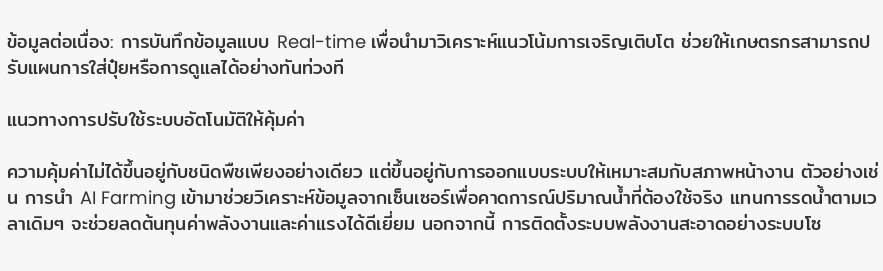ข้อมูลต่อเนื่อง: การบันทึกข้อมูลแบบ Real-time เพื่อนำมาวิเคราะห์แนวโน้มการเจริญเติบโต ช่วยให้เกษตรกรสามารถปรับแผนการใส่ปุ๋ยหรือการดูแลได้อย่างทันท่วงที

แนวทางการปรับใช้ระบบอัตโนมัติให้คุ้มค่า

ความคุ้มค่าไม่ได้ขึ้นอยู่กับชนิดพืชเพียงอย่างเดียว แต่ขึ้นอยู่กับการออกแบบระบบให้เหมาะสมกับสภาพหน้างาน ตัวอย่างเช่น การนำ AI Farming เข้ามาช่วยวิเคราะห์ข้อมูลจากเซ็นเซอร์เพื่อคาดการณ์ปริมาณน้ำที่ต้องใช้จริง แทนการรดน้ำตามเวลาเดิมๆ จะช่วยลดต้นทุนค่าพลังงานและค่าแรงได้ดีเยี่ยม นอกจากนี้ การติดตั้งระบบพลังงานสะอาดอย่างระบบโซ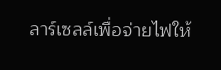ลาร์เซลล์เพื่อจ่ายไฟให้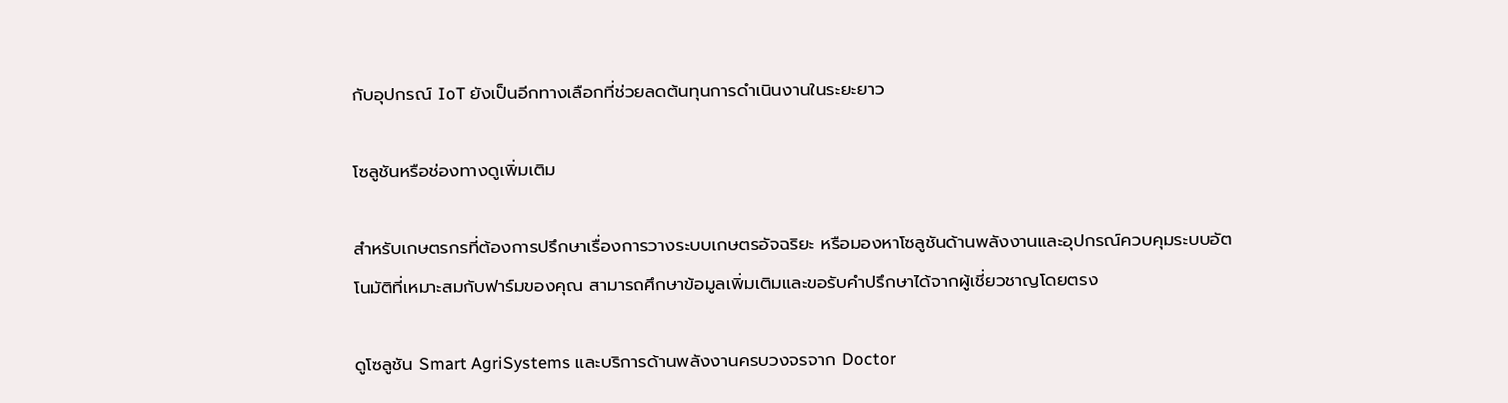กับอุปกรณ์ IoT ยังเป็นอีกทางเลือกที่ช่วยลดต้นทุนการดำเนินงานในระยะยาว

โซลูชันหรือช่องทางดูเพิ่มเติม

สำหรับเกษตรกรที่ต้องการปรึกษาเรื่องการวางระบบเกษตรอัจฉริยะ หรือมองหาโซลูชันด้านพลังงานและอุปกรณ์ควบคุมระบบอัตโนมัติที่เหมาะสมกับฟาร์มของคุณ สามารถศึกษาข้อมูลเพิ่มเติมและขอรับคำปรึกษาได้จากผู้เชี่ยวชาญโดยตรง

ดูโซลูชัน Smart AgriSystems และบริการด้านพลังงานครบวงจรจาก Doctor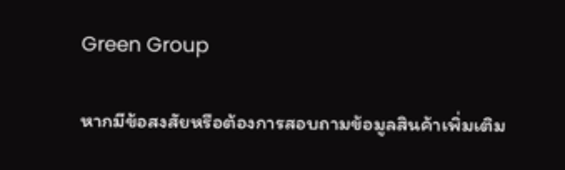Green Group

หากมีข้อสงสัยหรือต้องการสอบถามข้อมูลสินค้าเพิ่มเติม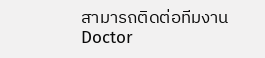สามารถติดต่อทีมงาน Doctor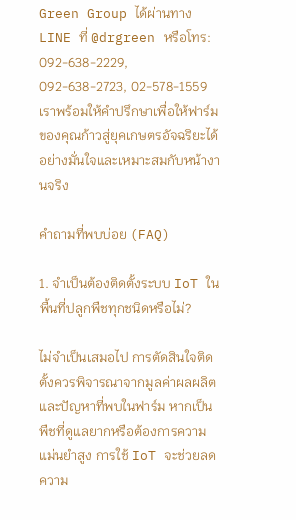Green Group ได้ผ่านทาง LINE ที่ @drgreen หรือโทร: 092-638-2229, 092-638-2723, 02-578-1559 เราพร้อมให้คำปรึกษาเพื่อให้ฟาร์มของคุณก้าวสู่ยุคเกษตรอัจฉริยะได้อย่างมั่นใจและเหมาะสมกับหน้างานจริง

คำถามที่พบบ่อย (FAQ)

1. จำเป็นต้องติดตั้งระบบ IoT ในพื้นที่ปลูกพืชทุกชนิดหรือไม่?

ไม่จำเป็นเสมอไป การตัดสินใจติดตั้งควรพิจารณาจากมูลค่าผลผลิตและปัญหาที่พบในฟาร์ม หากเป็นพืชที่ดูแลยากหรือต้องการความแม่นยำสูง การใช้ IoT จะช่วยลดความ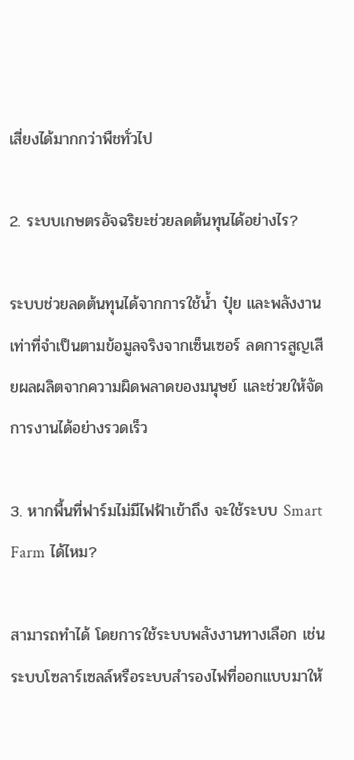เสี่ยงได้มากกว่าพืชทั่วไป

2. ระบบเกษตรอัจฉริยะช่วยลดต้นทุนได้อย่างไร?

ระบบช่วยลดต้นทุนได้จากการใช้น้ำ ปุ๋ย และพลังงานเท่าที่จำเป็นตามข้อมูลจริงจากเซ็นเซอร์ ลดการสูญเสียผลผลิตจากความผิดพลาดของมนุษย์ และช่วยให้จัดการงานได้อย่างรวดเร็ว

3. หากพื้นที่ฟาร์มไม่มีไฟฟ้าเข้าถึง จะใช้ระบบ Smart Farm ได้ไหม?

สามารถทำได้ โดยการใช้ระบบพลังงานทางเลือก เช่น ระบบโซลาร์เซลล์หรือระบบสำรองไฟที่ออกแบบมาให้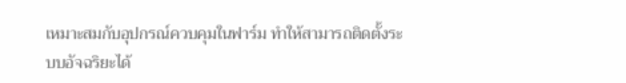เหมาะสมกับอุปกรณ์ควบคุมในฟาร์ม ทำให้สามารถติดตั้งระบบอัจฉริยะได้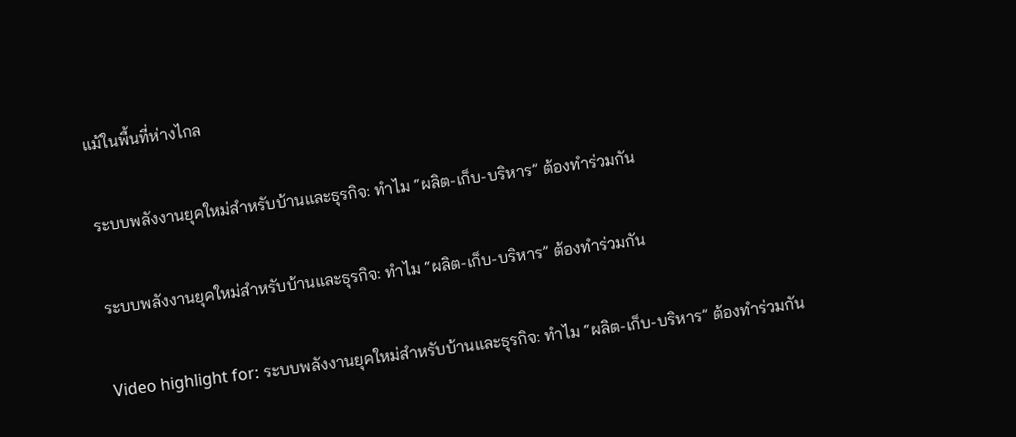แม้ในพื้นที่ห่างไกล

ระบบพลังงานยุคใหม่สำหรับบ้านและธุรกิจ: ทำไม “ผลิต-เก็บ-บริหาร” ต้องทำร่วมกัน

ระบบพลังงานยุคใหม่สำหรับบ้านและธุรกิจ: ทำไม “ผลิต-เก็บ-บริหาร” ต้องทำร่วมกัน

Video highlight for: ระบบพลังงานยุคใหม่สำหรับบ้านและธุรกิจ: ทำไม “ผลิต-เก็บ-บริหาร” ต้องทำร่วมกัน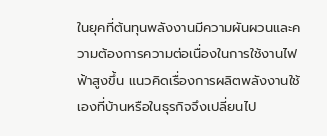ในยุคที่ต้นทุนพลังงานมีความผันผวนและความต้องการความต่อเนื่องในการใช้งานไฟฟ้าสูงขึ้น แนวคิดเรื่องการผลิตพลังงานใช้เองที่บ้านหรือในธุรกิจจึงเปลี่ยนไป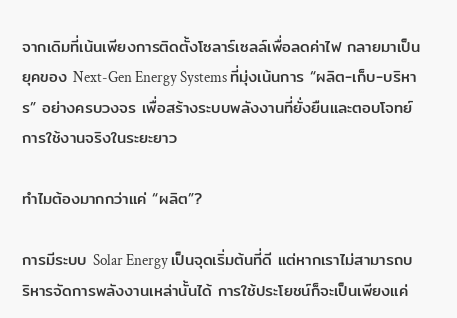จากเดิมที่เน้นเพียงการติดตั้งโซลาร์เซลล์เพื่อลดค่าไฟ กลายมาเป็นยุคของ Next-Gen Energy Systems ที่มุ่งเน้นการ “ผลิต-เก็บ-บริหาร” อย่างครบวงจร เพื่อสร้างระบบพลังงานที่ยั่งยืนและตอบโจทย์การใช้งานจริงในระยะยาว

ทำไมต้องมากกว่าแค่ “ผลิต”?

การมีระบบ Solar Energy เป็นจุดเริ่มต้นที่ดี แต่หากเราไม่สามารถบริหารจัดการพลังงานเหล่านั้นได้ การใช้ประโยชน์ก็จะเป็นเพียงแค่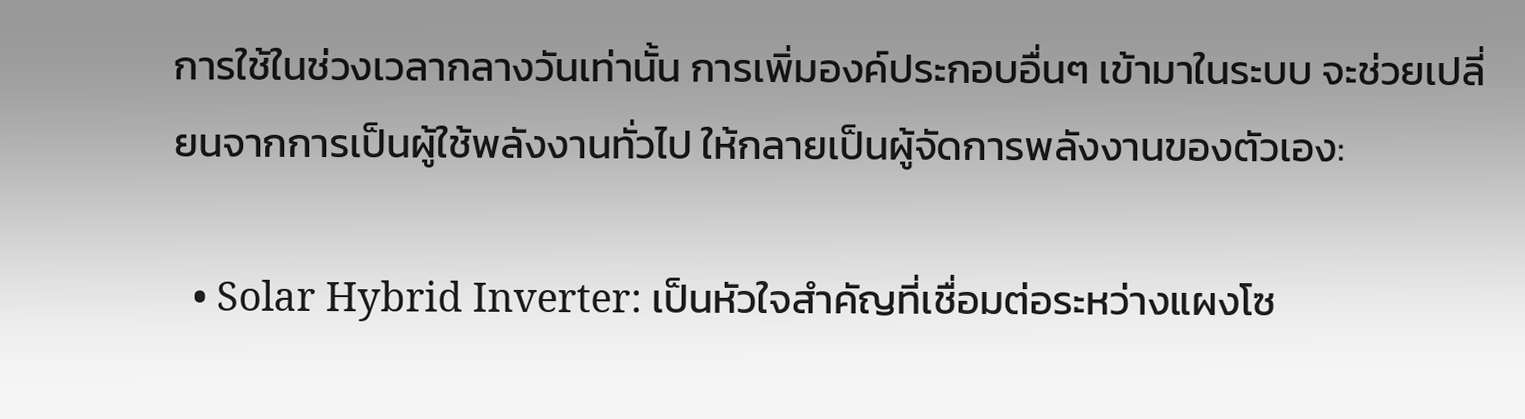การใช้ในช่วงเวลากลางวันเท่านั้น การเพิ่มองค์ประกอบอื่นๆ เข้ามาในระบบ จะช่วยเปลี่ยนจากการเป็นผู้ใช้พลังงานทั่วไป ให้กลายเป็นผู้จัดการพลังงานของตัวเอง:

  • Solar Hybrid Inverter: เป็นหัวใจสำคัญที่เชื่อมต่อระหว่างแผงโซ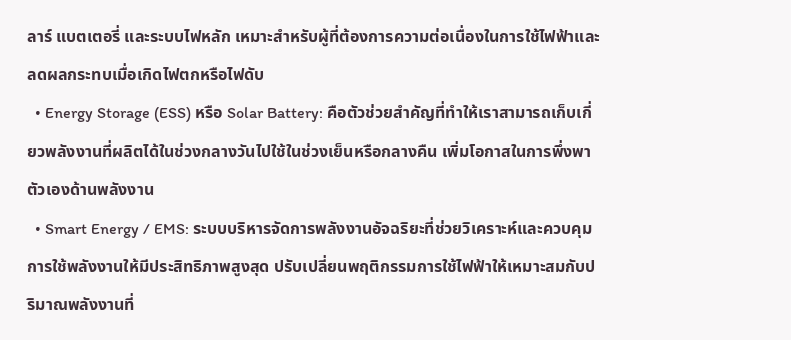ลาร์ แบตเตอรี่ และระบบไฟหลัก เหมาะสำหรับผู้ที่ต้องการความต่อเนื่องในการใช้ไฟฟ้าและลดผลกระทบเมื่อเกิดไฟตกหรือไฟดับ
  • Energy Storage (ESS) หรือ Solar Battery: คือตัวช่วยสำคัญที่ทำให้เราสามารถเก็บเกี่ยวพลังงานที่ผลิตได้ในช่วงกลางวันไปใช้ในช่วงเย็นหรือกลางคืน เพิ่มโอกาสในการพึ่งพาตัวเองด้านพลังงาน
  • Smart Energy / EMS: ระบบบริหารจัดการพลังงานอัจฉริยะที่ช่วยวิเคราะห์และควบคุมการใช้พลังงานให้มีประสิทธิภาพสูงสุด ปรับเปลี่ยนพฤติกรรมการใช้ไฟฟ้าให้เหมาะสมกับปริมาณพลังงานที่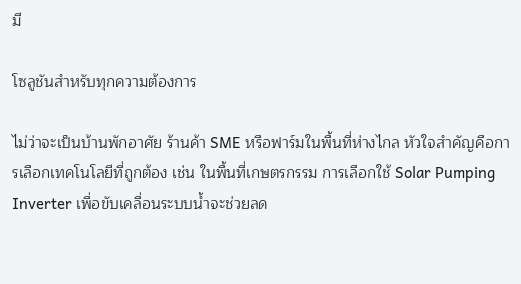มี

โซลูชันสำหรับทุกความต้องการ

ไม่ว่าจะเป็นบ้านพักอาศัย ร้านค้า SME หรือฟาร์มในพื้นที่ห่างไกล หัวใจสำคัญคือการเลือกเทคโนโลยีที่ถูกต้อง เช่น ในพื้นที่เกษตรกรรม การเลือกใช้ Solar Pumping Inverter เพื่อขับเคลื่อนระบบน้ำจะช่วยลด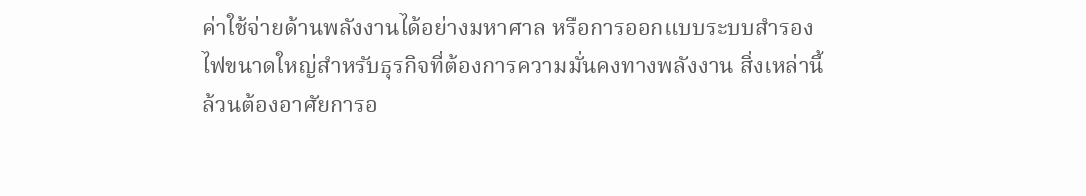ค่าใช้จ่ายด้านพลังงานได้อย่างมหาศาล หรือการออกแบบระบบสำรองไฟขนาดใหญ่สำหรับธุรกิจที่ต้องการความมั่นคงทางพลังงาน สิ่งเหล่านี้ล้วนต้องอาศัยการอ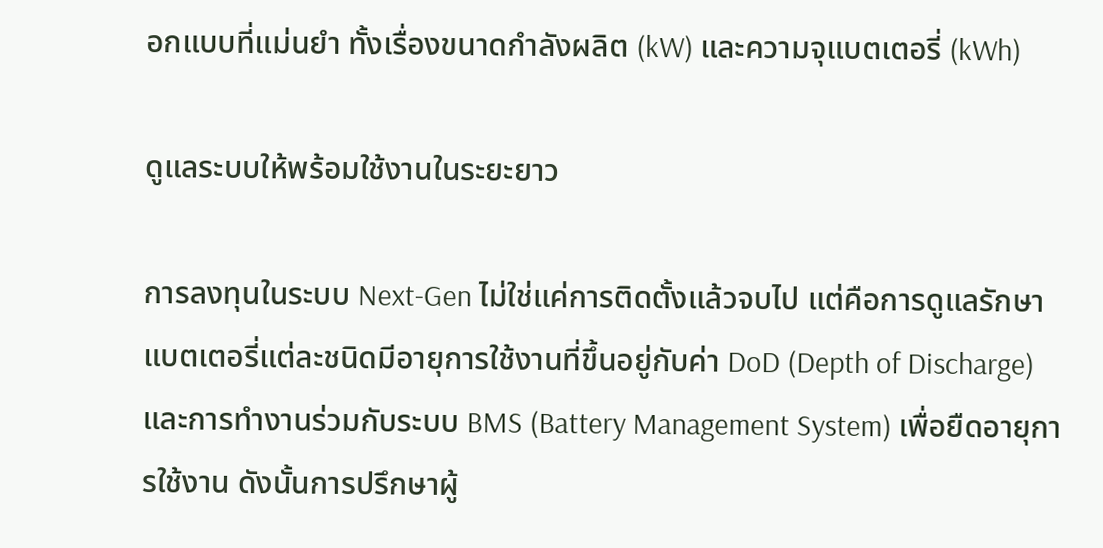อกแบบที่แม่นยำ ทั้งเรื่องขนาดกำลังผลิต (kW) และความจุแบตเตอรี่ (kWh)

ดูแลระบบให้พร้อมใช้งานในระยะยาว

การลงทุนในระบบ Next-Gen ไม่ใช่แค่การติดตั้งแล้วจบไป แต่คือการดูแลรักษา แบตเตอรี่แต่ละชนิดมีอายุการใช้งานที่ขึ้นอยู่กับค่า DoD (Depth of Discharge) และการทำงานร่วมกับระบบ BMS (Battery Management System) เพื่อยืดอายุการใช้งาน ดังนั้นการปรึกษาผู้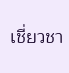เชี่ยวชา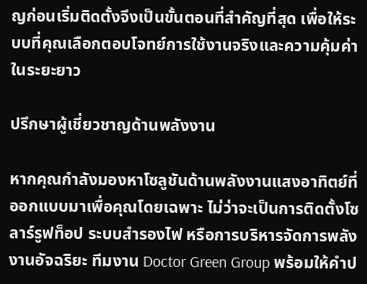ญก่อนเริ่มติดตั้งจึงเป็นขั้นตอนที่สำคัญที่สุด เพื่อให้ระบบที่คุณเลือกตอบโจทย์การใช้งานจริงและความคุ้มค่าในระยะยาว

ปรึกษาผู้เชี่ยวชาญด้านพลังงาน

หากคุณกำลังมองหาโซลูชันด้านพลังงานแสงอาทิตย์ที่ออกแบบมาเพื่อคุณโดยเฉพาะ ไม่ว่าจะเป็นการติดตั้งโซลาร์รูฟท็อป ระบบสำรองไฟ หรือการบริหารจัดการพลังงานอัจฉริยะ ทีมงาน Doctor Green Group พร้อมให้คำป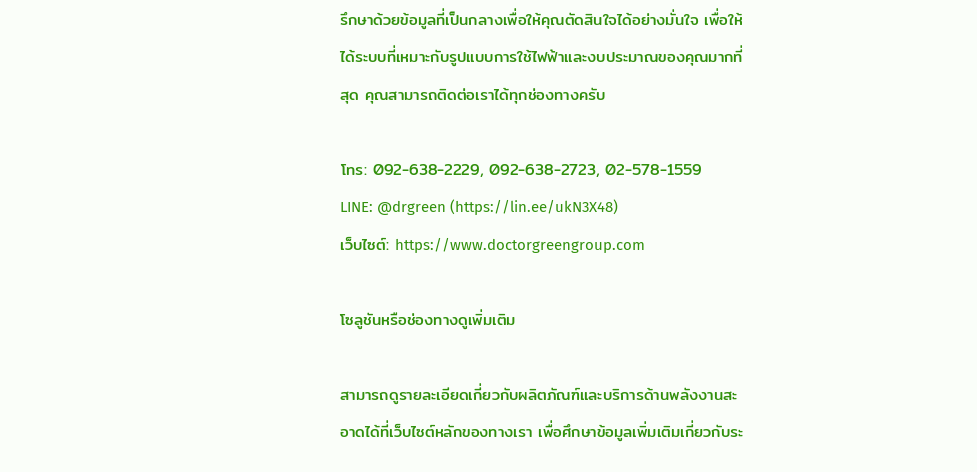รึกษาด้วยข้อมูลที่เป็นกลางเพื่อให้คุณตัดสินใจได้อย่างมั่นใจ เพื่อให้ได้ระบบที่เหมาะกับรูปแบบการใช้ไฟฟ้าและงบประมาณของคุณมากที่สุด คุณสามารถติดต่อเราได้ทุกช่องทางครับ

โทร: 092-638-2229, 092-638-2723, 02-578-1559
LINE: @drgreen (https://lin.ee/ukN3X48)
เว็บไซต์: https://www.doctorgreengroup.com

โซลูชันหรือช่องทางดูเพิ่มเติม

สามารถดูรายละเอียดเกี่ยวกับผลิตภัณฑ์และบริการด้านพลังงานสะอาดได้ที่เว็บไซต์หลักของทางเรา เพื่อศึกษาข้อมูลเพิ่มเติมเกี่ยวกับระ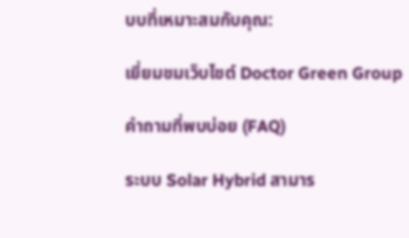บบที่เหมาะสมกับคุณ:

เยี่ยมชมเว็บไซต์ Doctor Green Group

คำถามที่พบบ่อย (FAQ)

ระบบ Solar Hybrid สามาร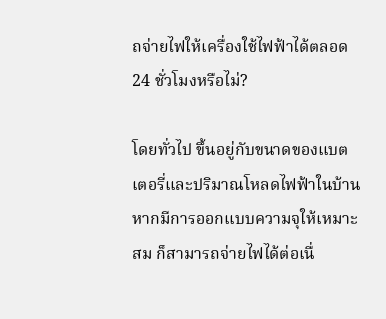ถจ่ายไฟให้เครื่องใช้ไฟฟ้าได้ตลอด 24 ชั่วโมงหรือไม่?

โดยทั่วไป ขึ้นอยู่กับขนาดของแบตเตอรี่และปริมาณโหลดไฟฟ้าในบ้าน หากมีการออกแบบความจุให้เหมาะสม ก็สามารถจ่ายไฟได้ต่อเนื่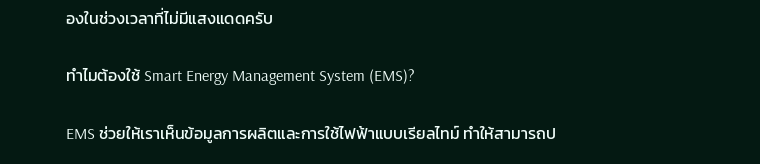องในช่วงเวลาที่ไม่มีแสงแดดครับ

ทำไมต้องใช้ Smart Energy Management System (EMS)?

EMS ช่วยให้เราเห็นข้อมูลการผลิตและการใช้ไฟฟ้าแบบเรียลไทม์ ทำให้สามารถป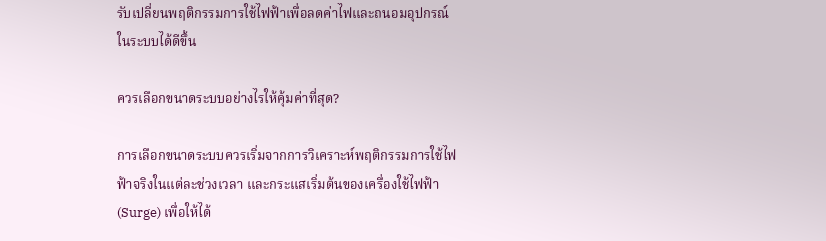รับเปลี่ยนพฤติกรรมการใช้ไฟฟ้าเพื่อลดค่าไฟและถนอมอุปกรณ์ในระบบได้ดีขึ้น

ควรเลือกขนาดระบบอย่างไรให้คุ้มค่าที่สุด?

การเลือกขนาดระบบควรเริ่มจากการวิเคราะห์พฤติกรรมการใช้ไฟฟ้าจริงในแต่ละช่วงเวลา และกระแสเริ่มต้นของเครื่องใช้ไฟฟ้า (Surge) เพื่อให้ได้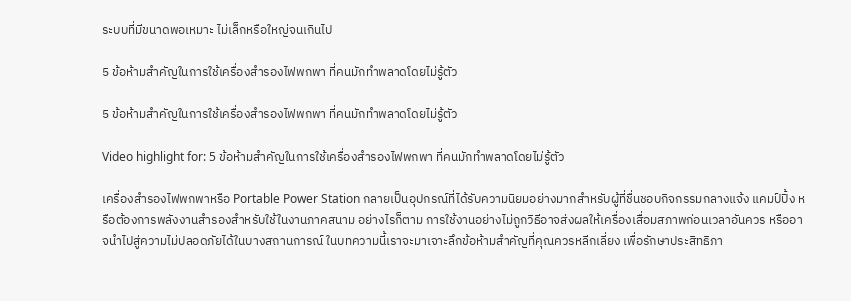ระบบที่มีขนาดพอเหมาะ ไม่เล็กหรือใหญ่จนเกินไป

5 ข้อห้ามสำคัญในการใช้เครื่องสำรองไฟพกพา ที่คนมักทำพลาดโดยไม่รู้ตัว

5 ข้อห้ามสำคัญในการใช้เครื่องสำรองไฟพกพา ที่คนมักทำพลาดโดยไม่รู้ตัว

Video highlight for: 5 ข้อห้ามสำคัญในการใช้เครื่องสำรองไฟพกพา ที่คนมักทำพลาดโดยไม่รู้ตัว

เครื่องสำรองไฟพกพาหรือ Portable Power Station กลายเป็นอุปกรณ์ที่ได้รับความนิยมอย่างมากสำหรับผู้ที่ชื่นชอบกิจกรรมกลางแจ้ง แคมป์ปิ้ง หรือต้องการพลังงานสำรองสำหรับใช้ในงานภาคสนาม อย่างไรก็ตาม การใช้งานอย่างไม่ถูกวิธีอาจส่งผลให้เครื่องเสื่อมสภาพก่อนเวลาอันควร หรืออาจนำไปสู่ความไม่ปลอดภัยได้ในบางสถานการณ์ ในบทความนี้เราจะมาเจาะลึกข้อห้ามสำคัญที่คุณควรหลีกเลี่ยง เพื่อรักษาประสิทธิภา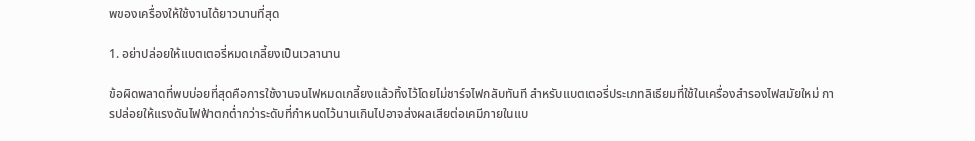พของเครื่องให้ใช้งานได้ยาวนานที่สุด

1. อย่าปล่อยให้แบตเตอรี่หมดเกลี้ยงเป็นเวลานาน

ข้อผิดพลาดที่พบบ่อยที่สุดคือการใช้งานจนไฟหมดเกลี้ยงแล้วทิ้งไว้โดยไม่ชาร์จไฟกลับทันที สำหรับแบตเตอรี่ประเภทลิเธียมที่ใช้ในเครื่องสำรองไฟสมัยใหม่ การปล่อยให้แรงดันไฟฟ้าตกต่ำกว่าระดับที่กำหนดไว้นานเกินไปอาจส่งผลเสียต่อเคมีภายในแบ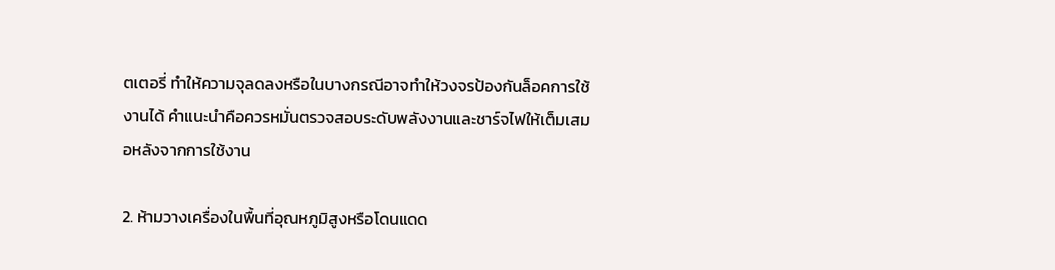ตเตอรี่ ทำให้ความจุลดลงหรือในบางกรณีอาจทำให้วงจรป้องกันล็อคการใช้งานได้ คำแนะนำคือควรหมั่นตรวจสอบระดับพลังงานและชาร์จไฟให้เต็มเสมอหลังจากการใช้งาน

2. ห้ามวางเครื่องในพื้นที่อุณหภูมิสูงหรือโดนแดด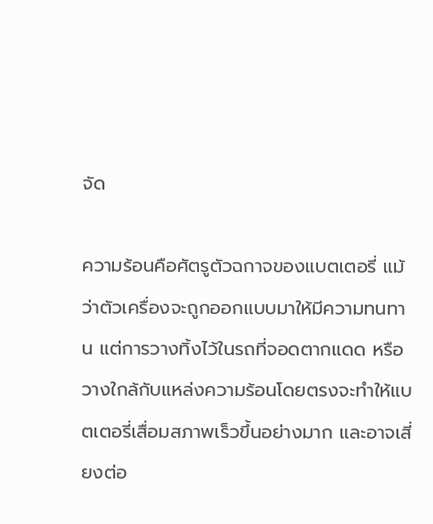จัด

ความร้อนคือศัตรูตัวฉกาจของแบตเตอรี่ แม้ว่าตัวเครื่องจะถูกออกแบบมาให้มีความทนทาน แต่การวางทิ้งไว้ในรถที่จอดตากแดด หรือวางใกล้กับแหล่งความร้อนโดยตรงจะทำให้แบตเตอรี่เสื่อมสภาพเร็วขึ้นอย่างมาก และอาจเสี่ยงต่อ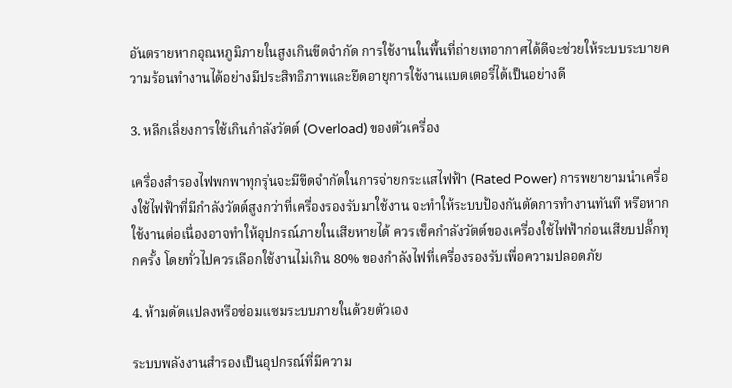อันตรายหากอุณหภูมิภายในสูงเกินขีดจำกัด การใช้งานในพื้นที่ถ่ายเทอากาศได้ดีจะช่วยให้ระบบระบายความร้อนทำงานได้อย่างมีประสิทธิภาพและยืดอายุการใช้งานแบตเตอรี่ได้เป็นอย่างดี

3. หลีกเลี่ยงการใช้เกินกำลังวัตต์ (Overload) ของตัวเครื่อง

เครื่องสำรองไฟพกพาทุกรุ่นจะมีขีดจำกัดในการจ่ายกระแสไฟฟ้า (Rated Power) การพยายามนำเครื่องใช้ไฟฟ้าที่มีกำลังวัตต์สูงกว่าที่เครื่องรองรับมาใช้งาน จะทำให้ระบบป้องกันตัดการทำงานทันที หรือหากใช้งานต่อเนื่องอาจทำให้อุปกรณ์ภายในเสียหายได้ ควรเช็คกำลังวัตต์ของเครื่องใช้ไฟฟ้าก่อนเสียบปลั๊กทุกครั้ง โดยทั่วไปควรเลือกใช้งานไม่เกิน 80% ของกำลังไฟที่เครื่องรองรับเพื่อความปลอดภัย

4. ห้ามดัดแปลงหรือซ่อมแซมระบบภายในด้วยตัวเอง

ระบบพลังงานสำรองเป็นอุปกรณ์ที่มีความ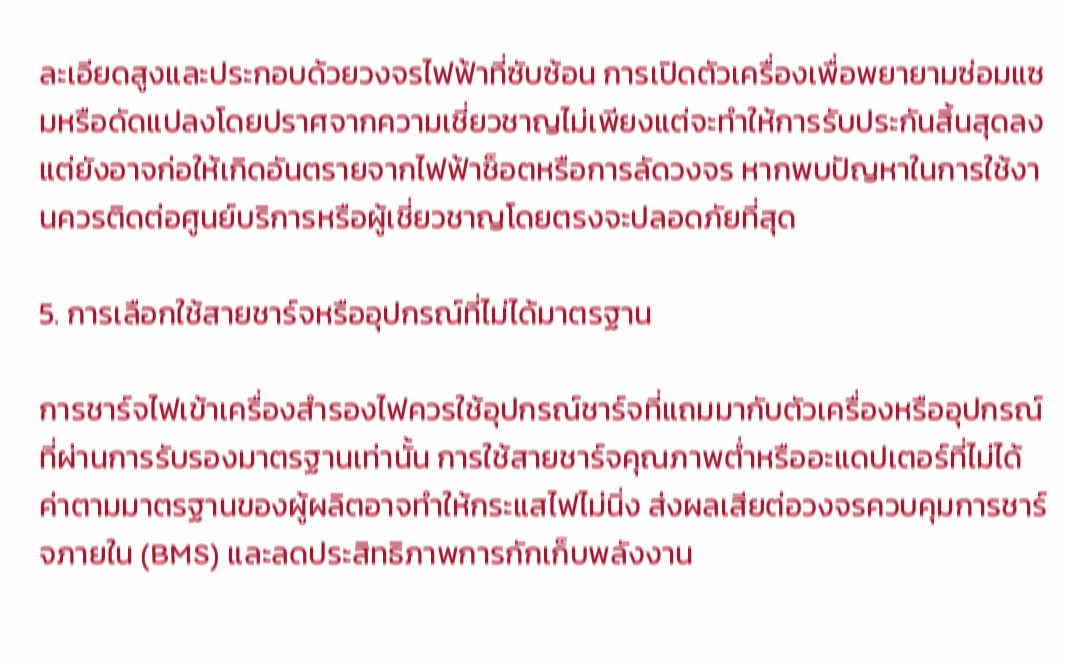ละเอียดสูงและประกอบด้วยวงจรไฟฟ้าที่ซับซ้อน การเปิดตัวเครื่องเพื่อพยายามซ่อมแซมหรือดัดแปลงโดยปราศจากความเชี่ยวชาญไม่เพียงแต่จะทำให้การรับประกันสิ้นสุดลง แต่ยังอาจก่อให้เกิดอันตรายจากไฟฟ้าช็อตหรือการลัดวงจร หากพบปัญหาในการใช้งานควรติดต่อศูนย์บริการหรือผู้เชี่ยวชาญโดยตรงจะปลอดภัยที่สุด

5. การเลือกใช้สายชาร์จหรืออุปกรณ์ที่ไม่ได้มาตรฐาน

การชาร์จไฟเข้าเครื่องสำรองไฟควรใช้อุปกรณ์ชาร์จที่แถมมากับตัวเครื่องหรืออุปกรณ์ที่ผ่านการรับรองมาตรฐานเท่านั้น การใช้สายชาร์จคุณภาพต่ำหรืออะแดปเตอร์ที่ไม่ได้ค่าตามมาตรฐานของผู้ผลิตอาจทำให้กระแสไฟไม่นิ่ง ส่งผลเสียต่อวงจรควบคุมการชาร์จภายใน (BMS) และลดประสิทธิภาพการกักเก็บพลังงาน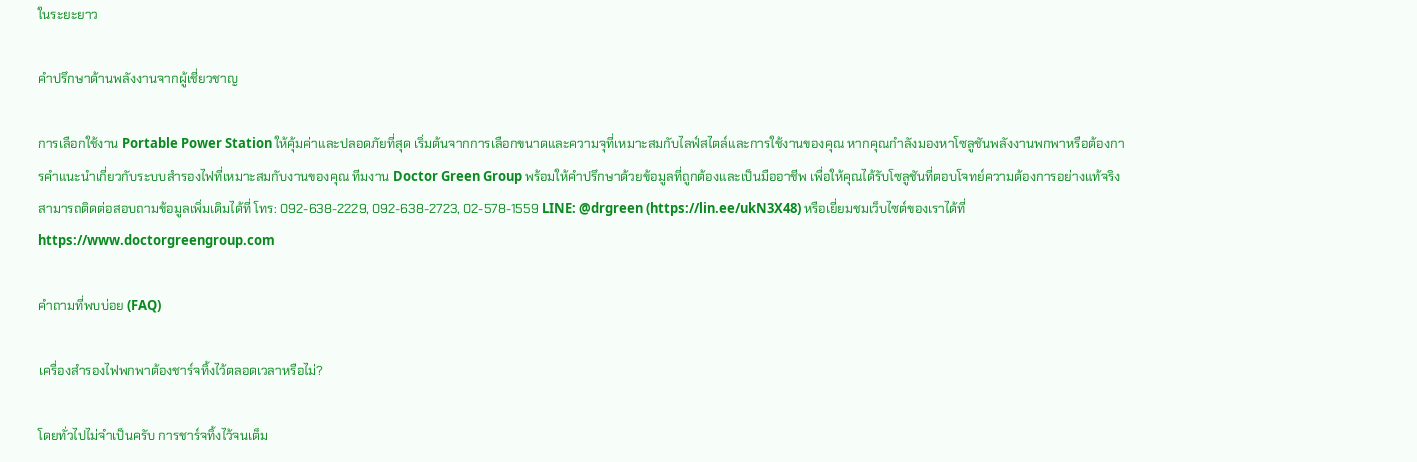ในระยะยาว

คำปรึกษาด้านพลังงานจากผู้เชี่ยวชาญ

การเลือกใช้งาน Portable Power Station ให้คุ้มค่าและปลอดภัยที่สุด เริ่มต้นจากการเลือกขนาดและความจุที่เหมาะสมกับไลฟ์สไตล์และการใช้งานของคุณ หากคุณกำลังมองหาโซลูชันพลังงานพกพาหรือต้องการคำแนะนำเกี่ยวกับระบบสำรองไฟที่เหมาะสมกับงานของคุณ ทีมงาน Doctor Green Group พร้อมให้คำปรึกษาด้วยข้อมูลที่ถูกต้องและเป็นมืออาชีพ เพื่อให้คุณได้รับโซลูชันที่ตอบโจทย์ความต้องการอย่างแท้จริง สามารถติดต่อสอบถามข้อมูลเพิ่มเติมได้ที่ โทร: 092-638-2229, 092-638-2723, 02-578-1559 LINE: @drgreen (https://lin.ee/ukN3X48) หรือเยี่ยมชมเว็บไซต์ของเราได้ที่ https://www.doctorgreengroup.com

คำถามที่พบบ่อย (FAQ)

เครื่องสำรองไฟพกพาต้องชาร์จทิ้งไว้ตลอดเวลาหรือไม่?

โดยทั่วไปไม่จำเป็นครับ การชาร์จทิ้งไว้จนเต็ม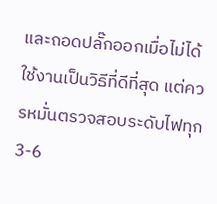และถอดปลั๊กออกเมื่อไม่ได้ใช้งานเป็นวิธีที่ดีที่สุด แต่ควรหมั่นตรวจสอบระดับไฟทุก 3-6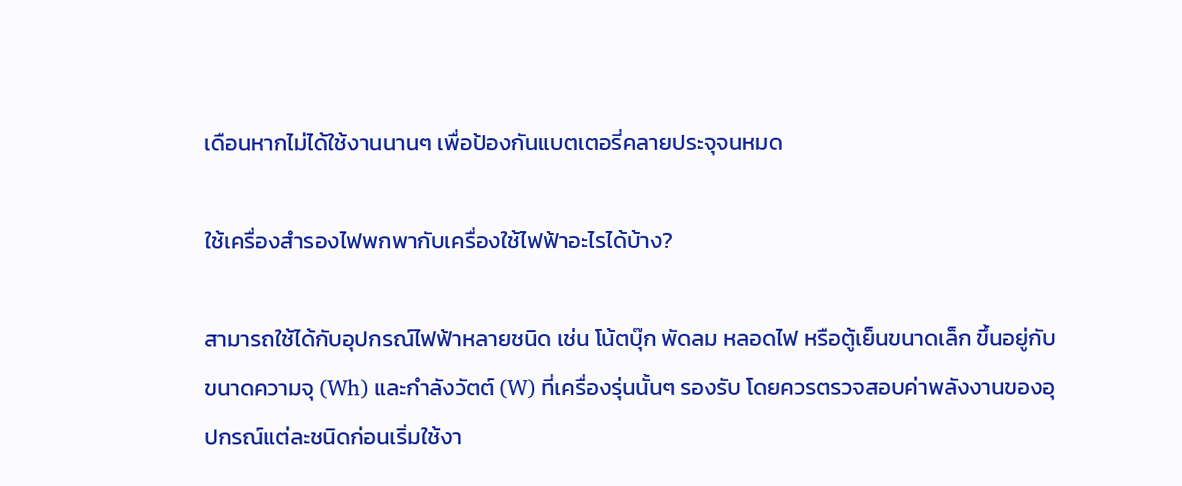เดือนหากไม่ได้ใช้งานนานๆ เพื่อป้องกันแบตเตอรี่คลายประจุจนหมด

ใช้เครื่องสำรองไฟพกพากับเครื่องใช้ไฟฟ้าอะไรได้บ้าง?

สามารถใช้ได้กับอุปกรณ์ไฟฟ้าหลายชนิด เช่น โน้ตบุ๊ก พัดลม หลอดไฟ หรือตู้เย็นขนาดเล็ก ขึ้นอยู่กับขนาดความจุ (Wh) และกำลังวัตต์ (W) ที่เครื่องรุ่นนั้นๆ รองรับ โดยควรตรวจสอบค่าพลังงานของอุปกรณ์แต่ละชนิดก่อนเริ่มใช้งา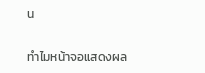น

ทำไมหน้าจอแสดงผล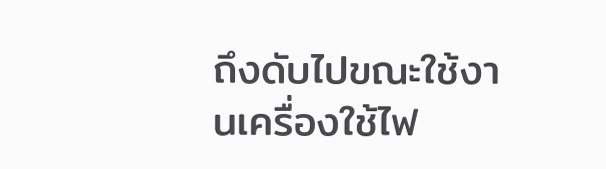ถึงดับไปขณะใช้งานเครื่องใช้ไฟ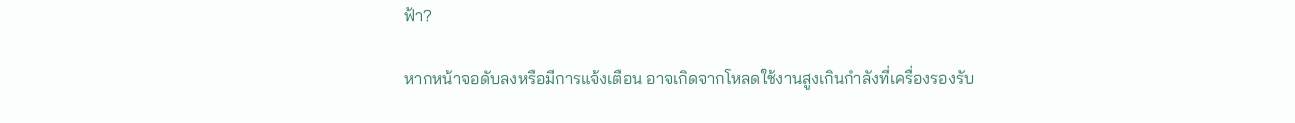ฟ้า?

หากหน้าจอดับลงหรือมีการแจ้งเตือน อาจเกิดจากโหลดใช้งานสูงเกินกำลังที่เครื่องรองรับ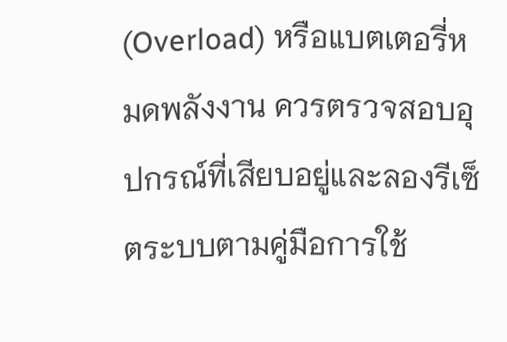(Overload) หรือแบตเตอรี่หมดพลังงาน ควรตรวจสอบอุปกรณ์ที่เสียบอยู่และลองรีเซ็ตระบบตามคู่มือการใช้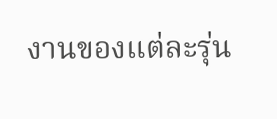งานของแต่ละรุ่น